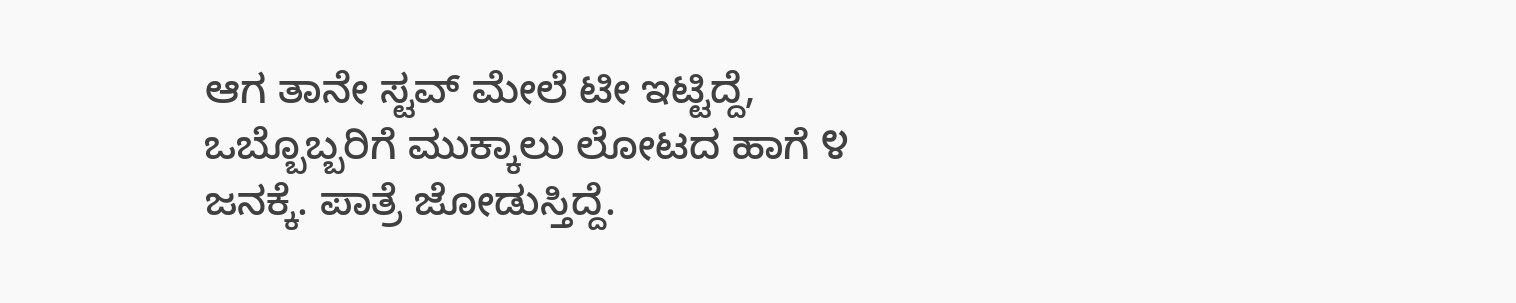ಆಗ ತಾನೇ ಸ್ಟವ್ ಮೇಲೆ ಟೀ ಇಟ್ಟಿದ್ದೆ, ಒಬ್ಬೊಬ್ಬರಿಗೆ ಮುಕ್ಕಾಲು ಲೋಟದ ಹಾಗೆ ೪ ಜನಕ್ಕೆ. ಪಾತ್ರೆ ಜೋಡುಸ್ತಿದ್ದೆ.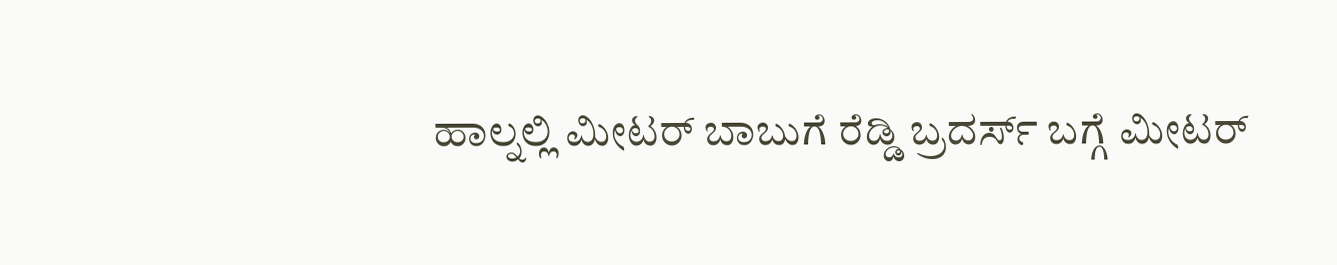ಹಾಲ್ನಲ್ಲಿ ಮೀಟರ್ ಬಾಬುಗೆ ರೆಡ್ಡಿ ಬ್ರದರ್ಸ್ ಬಗ್ಗೆ ಮೀಟರ್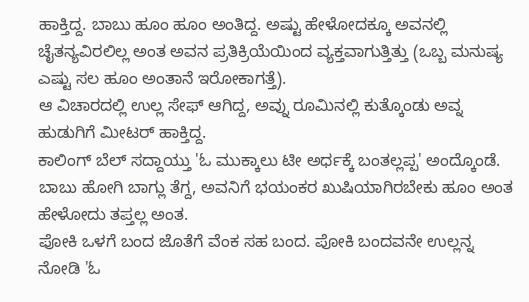ಹಾಕ್ತಿದ್ದ. ಬಾಬು ಹೂಂ ಹೂಂ ಅಂತಿದ್ದ. ಅಷ್ಟು ಹೇಳೋದಕ್ಕೂ ಅವನಲ್ಲಿ ಚೈತನ್ಯವಿರಲಿಲ್ಲ ಅಂತ ಅವನ ಪ್ರತಿಕ್ರಿಯೆಯಿಂದ ವ್ಯಕ್ತವಾಗುತ್ತಿತ್ತು (ಒಬ್ಬ ಮನುಷ್ಯ ಎಷ್ಟು ಸಲ ಹೂಂ ಅಂತಾನೆ ಇರೋಕಾಗತ್ತೆ).
ಆ ವಿಚಾರದಲ್ಲಿ ಉಲ್ಲ ಸೇಫ್ ಆಗಿದ್ದ, ಅವ್ನು ರೂಮಿನಲ್ಲಿ ಕುತ್ಕೊಂಡು ಅವ್ನ ಹುಡುಗಿಗೆ ಮೀಟರ್ ಹಾಕ್ತಿದ್ದ.
ಕಾಲಿಂಗ್ ಬೆಲ್ ಸದ್ದಾಯ್ತು 'ಓ ಮುಕ್ಕಾಲು ಟೀ ಅರ್ಧಕ್ಕೆ ಬಂತಲ್ಲಪ್ಪ' ಅಂದ್ಕೊಂಡೆ.
ಬಾಬು ಹೋಗಿ ಬಾಗ್ಲು ತೆಗ್ದ, ಅವನಿಗೆ ಭಯಂಕರ ಖುಷಿಯಾಗಿರಬೇಕು ಹೂಂ ಅಂತ ಹೇಳೋದು ತಪ್ತಲ್ಲ ಅಂತ.
ಪೋಕಿ ಒಳಗೆ ಬಂದ ಜೊತೆಗೆ ವೆಂಕ ಸಹ ಬಂದ. ಪೋಕಿ ಬಂದವನೇ ಉಲ್ಲನ್ನ ನೋಡಿ 'ಓ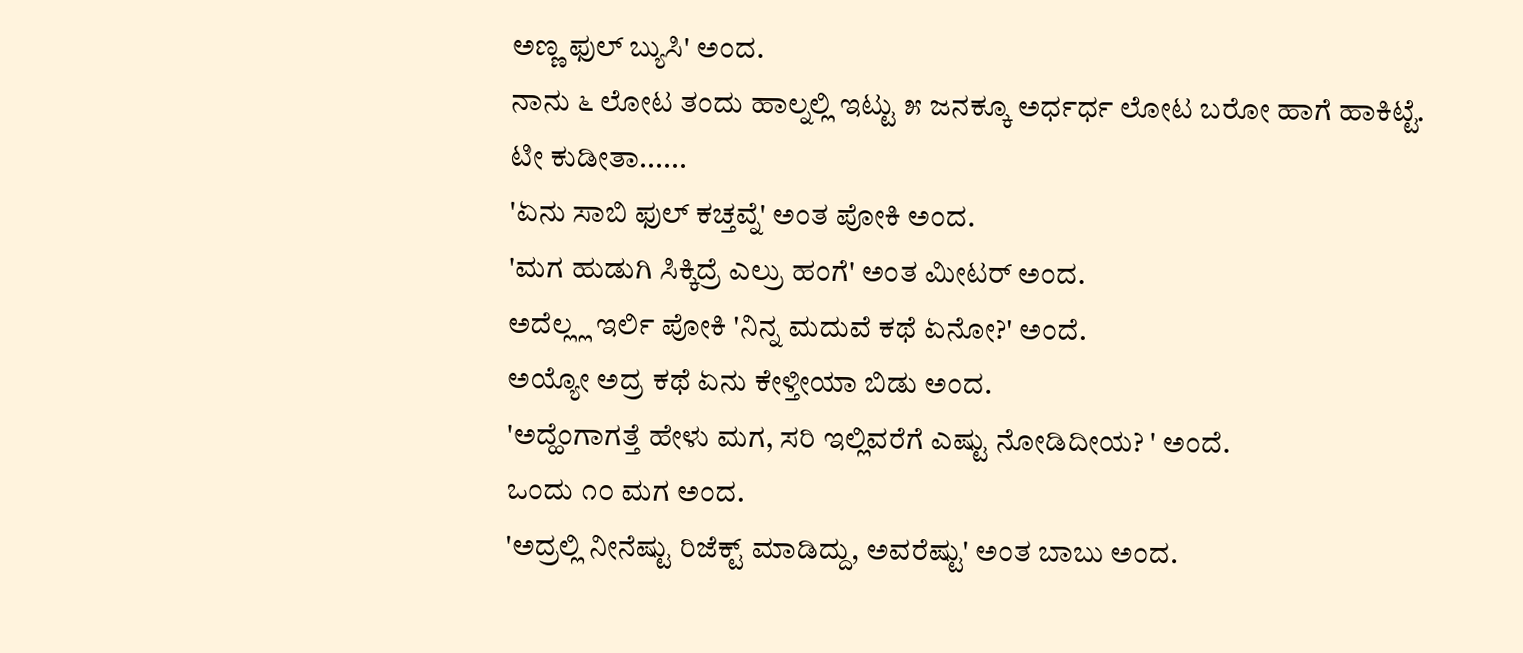ಅಣ್ಣ ಫುಲ್ ಬ್ಯುಸಿ' ಅಂದ.
ನಾನು ೬ ಲೋಟ ತಂದು ಹಾಲ್ನಲ್ಲಿ ಇಟ್ಟು ೫ ಜನಕ್ಕೂ ಅರ್ಧರ್ಧ ಲೋಟ ಬರೋ ಹಾಗೆ ಹಾಕಿಟ್ಟೆ.
ಟೀ ಕುಡೀತಾ......
'ಏನು ಸಾಬಿ ಫುಲ್ ಕಚ್ತವ್ನೆ' ಅಂತ ಪೋಕಿ ಅಂದ.
'ಮಗ ಹುಡುಗಿ ಸಿಕ್ಕಿದ್ರೆ ಎಲ್ರು ಹಂಗೆ' ಅಂತ ಮೀಟರ್ ಅಂದ.
ಅದೆಲ್ಲ್ಲ ಇರ್ಲಿ ಪೋಕಿ 'ನಿನ್ನ ಮದುವೆ ಕಥೆ ಏನೋ?' ಅಂದೆ.
ಅಯ್ಯೋ ಅದ್ರ ಕಥೆ ಏನು ಕೇಳ್ತೀಯಾ ಬಿಡು ಅಂದ.
'ಅದ್ಹೆಂಗಾಗತ್ತೆ ಹೇಳು ಮಗ, ಸರಿ ಇಲ್ಲಿವರೆಗೆ ಎಷ್ಟು ನೋಡಿದೀಯ? ' ಅಂದೆ.
ಒಂದು ೧೦ ಮಗ ಅಂದ.
'ಅದ್ರಲ್ಲಿ ನೀನೆಷ್ಟು ರಿಜೆಕ್ಟ್ ಮಾಡಿದ್ದು, ಅವರೆಷ್ಟು' ಅಂತ ಬಾಬು ಅಂದ.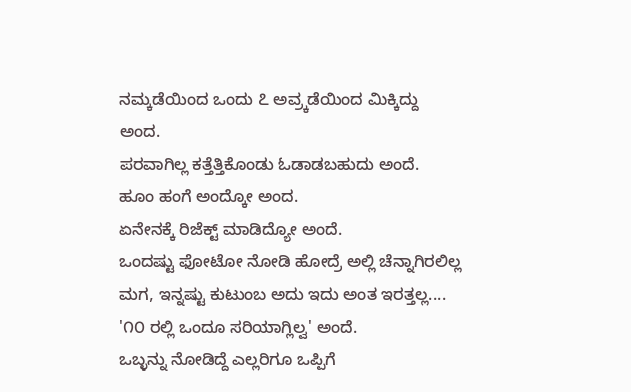ನಮ್ಕಡೆಯಿಂದ ಒಂದು ೭ ಅವ್ರ್ಕಡೆಯಿಂದ ಮಿಕ್ಕಿದ್ದು ಅಂದ.
ಪರವಾಗಿಲ್ಲ ಕತ್ತೆತ್ತಿಕೊಂಡು ಓಡಾಡಬಹುದು ಅಂದೆ.
ಹೂಂ ಹಂಗೆ ಅಂದ್ಕೋ ಅಂದ.
ಏನೇನಕ್ಕೆ ರಿಜೆಕ್ಟ್ ಮಾಡಿದ್ಯೋ ಅಂದೆ.
ಒಂದಷ್ಟು ಫೋಟೋ ನೋಡಿ ಹೋದ್ರೆ ಅಲ್ಲಿ ಚೆನ್ನಾಗಿರಲಿಲ್ಲ ಮಗ, ಇನ್ನಷ್ಟು ಕುಟುಂಬ ಅದು ಇದು ಅಂತ ಇರತ್ತಲ್ಲ....
'೧೦ ರಲ್ಲಿ ಒಂದೂ ಸರಿಯಾಗ್ಲಿಲ್ವ' ಅಂದೆ.
ಒಬ್ಳನ್ನು ನೋಡಿದ್ದೆ ಎಲ್ಲರಿಗೂ ಒಪ್ಪಿಗೆ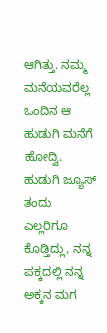ಆಗಿತ್ತು. ನಮ್ಮ ಮನೆಯವರೆಲ್ಲ ಒಂದಿನ ಆ ಹುಡುಗಿ ಮನೆಗೆ ಹೋದ್ವಿ. ಹುಡುಗಿ ಜ್ಯೂಸ್ ತಂದು ಎಲ್ಲರಿಗೂ ಕೊಡ್ತಿದ್ಲು, ನನ್ನ ಪಕ್ಕದಲ್ಲಿ ನನ್ನ ಅಕ್ಕನ ಮಗ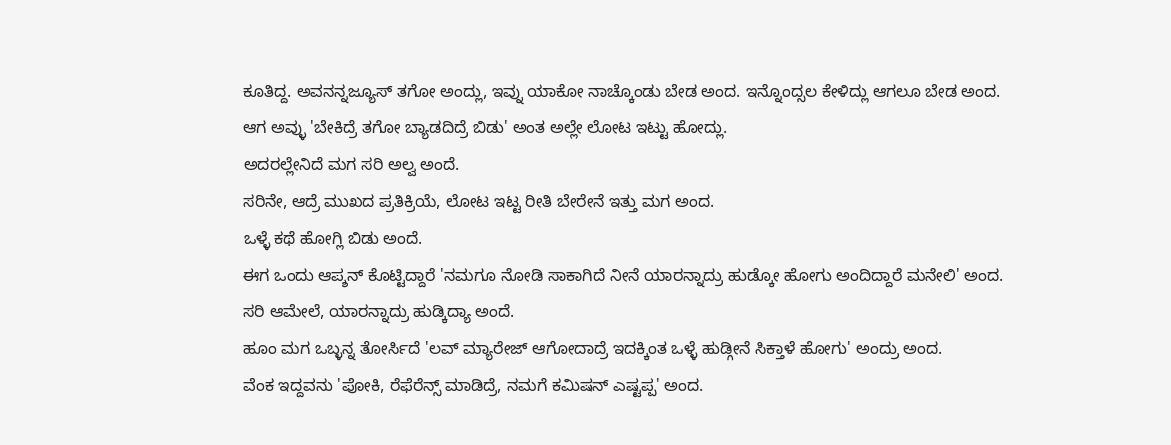ಕೂತಿದ್ದ. ಅವನನ್ನಜ್ಯೂಸ್ ತಗೋ ಅಂದ್ಲು, ಇವ್ನು ಯಾಕೋ ನಾಚ್ಕೊಂಡು ಬೇಡ ಅಂದ. ಇನ್ನೊಂದ್ಸಲ ಕೇಳಿದ್ಲು ಆಗಲೂ ಬೇಡ ಅಂದ. ಆಗ ಅವ್ಳು 'ಬೇಕಿದ್ರೆ ತಗೋ ಬ್ಯಾಡದಿದ್ರೆ ಬಿಡು' ಅಂತ ಅಲ್ಲೇ ಲೋಟ ಇಟ್ಟು ಹೋದ್ಲು.
ಅದರಲ್ಲೇನಿದೆ ಮಗ ಸರಿ ಅಲ್ವ ಅಂದೆ.
ಸರಿನೇ, ಆದ್ರೆ ಮುಖದ ಪ್ರತಿಕ್ರಿಯೆ, ಲೋಟ ಇಟ್ಟ ರೀತಿ ಬೇರೇನೆ ಇತ್ತು ಮಗ ಅಂದ.
ಒಳ್ಳೆ ಕಥೆ ಹೋಗ್ಲಿ ಬಿಡು ಅಂದೆ.
ಈಗ ಒಂದು ಆಪ್ಶನ್ ಕೊಟ್ಟಿದ್ದಾರೆ 'ನಮಗೂ ನೋಡಿ ಸಾಕಾಗಿದೆ ನೀನೆ ಯಾರನ್ನಾದ್ರು ಹುಡ್ಕೋ ಹೋಗು ಅಂದಿದ್ದಾರೆ ಮನೇಲಿ' ಅಂದ.
ಸರಿ ಆಮೇಲೆ, ಯಾರನ್ನಾದ್ರು ಹುಡ್ಕಿದ್ಯಾ ಅಂದೆ.
ಹೂಂ ಮಗ ಒಬ್ಳನ್ನ ತೋರ್ಸಿದೆ 'ಲವ್ ಮ್ಯಾರೇಜ್ ಆಗೋದಾದ್ರೆ ಇದಕ್ಕಿಂತ ಒಳ್ಳೆ ಹುಡ್ಗೀನೆ ಸಿಕ್ತಾಳೆ ಹೋಗು' ಅಂದ್ರು ಅಂದ.
ವೆಂಕ ಇದ್ದವನು 'ಪೋಕಿ, ರೆಫೆರೆನ್ಸ್ ಮಾಡಿದ್ರೆ, ನಮಗೆ ಕಮಿಷನ್ ಎಷ್ಟಪ್ಪ' ಅಂದ.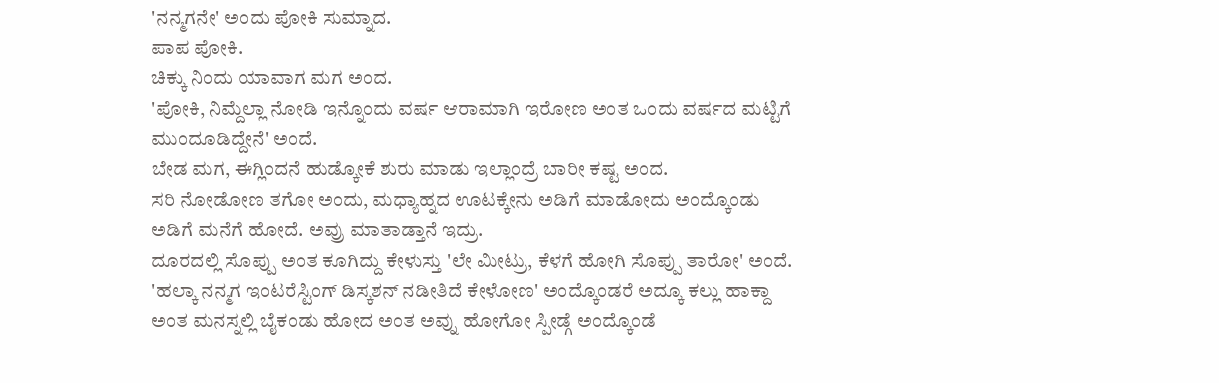'ನನ್ಮಗನೇ' ಅಂದು ಪೋಕಿ ಸುಮ್ನಾದ.
ಪಾಪ ಪೋಕಿ.
ಚಿಕ್ಕು ನಿಂದು ಯಾವಾಗ ಮಗ ಅಂದ.
'ಪೋಕಿ, ನಿಮ್ದೆಲ್ಲಾ ನೋಡಿ ಇನ್ನೊಂದು ವರ್ಷ ಆರಾಮಾಗಿ ಇರೋಣ ಅಂತ ಒಂದು ವರ್ಷದ ಮಟ್ಟಿಗೆ ಮುಂದೂಡಿದ್ದೇನೆ' ಅಂದೆ.
ಬೇಡ ಮಗ, ಈಗ್ಲಿಂದನೆ ಹುಡ್ಕೋಕೆ ಶುರು ಮಾಡು ಇಲ್ಲಾಂದ್ರೆ ಬಾರೀ ಕಷ್ಟ ಅಂದ.
ಸರಿ ನೋಡೋಣ ತಗೋ ಅಂದು, ಮಧ್ಯಾಹ್ನದ ಊಟಕ್ಕೇನು ಅಡಿಗೆ ಮಾಡೋದು ಅಂದ್ಕೊಂಡು ಅಡಿಗೆ ಮನೆಗೆ ಹೋದೆ. ಅವ್ರು ಮಾತಾಡ್ತಾನೆ ಇದ್ರು.
ದೂರದಲ್ಲಿ ಸೊಪ್ಪು ಅಂತ ಕೂಗಿದ್ದು ಕೇಳುಸ್ತು 'ಲೇ ಮೀಟ್ರು, ಕೆಳಗೆ ಹೋಗಿ ಸೊಪ್ಪು ತಾರೋ' ಅಂದೆ.
'ಹಲ್ಕಾ ನನ್ಮಗ ಇಂಟರೆಸ್ಟಿಂಗ್ ಡಿಸ್ಕಶನ್ ನಡೀತಿದೆ ಕೇಳೋಣ' ಅಂದ್ಕೊಂಡರೆ ಅದ್ಕೂ ಕಲ್ಲು ಹಾಕ್ದಾ ಅಂತ ಮನಸ್ನಲ್ಲಿ ಬೈಕಂಡು ಹೋದ ಅಂತ ಅವ್ನು ಹೋಗೋ ಸ್ಪೀಡ್ಗೆ ಅಂದ್ಕೊಂಡೆ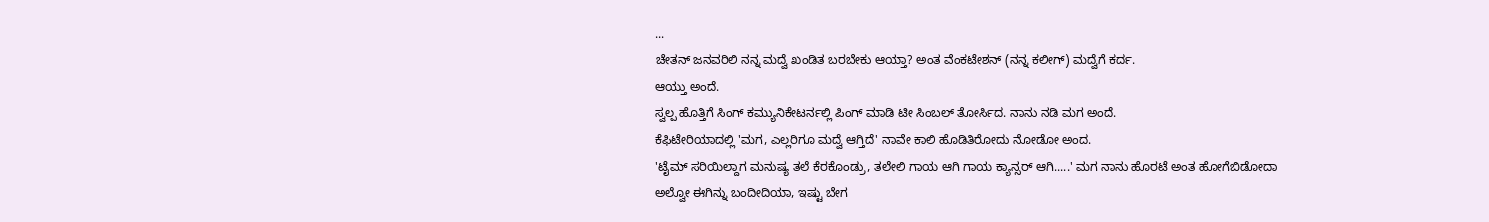...
ಚೇತನ್ ಜನವರಿಲಿ ನನ್ನ ಮದ್ವೆ ಖಂಡಿತ ಬರಬೇಕು ಆಯ್ತಾ? ಅಂತ ವೆಂಕಟೇಶನ್ (ನನ್ನ ಕಲೀಗ್) ಮದ್ವೆಗೆ ಕರ್ದ.
ಆಯ್ತು ಅಂದೆ.
ಸ್ವಲ್ಪ ಹೊತ್ತಿಗೆ ಸಿಂಗ್ ಕಮ್ಯುನಿಕೇಟರ್ನಲ್ಲಿ ಪಿಂಗ್ ಮಾಡಿ ಟೀ ಸಿಂಬಲ್ ತೋರ್ಸಿದ. ನಾನು ನಡಿ ಮಗ ಅಂದೆ.
ಕೆಫಿಟೇರಿಯಾದಲ್ಲಿ 'ಮಗ, ಎಲ್ಲರಿಗೂ ಮದ್ವೆ ಆಗ್ತಿದೆ' ನಾವೇ ಕಾಲಿ ಹೊಡಿತಿರೋದು ನೋಡೋ ಅಂದ.
'ಟೈಮ್ ಸರಿಯಿಲ್ದಾಗ ಮನುಷ್ಯ ತಲೆ ಕೆರಕೊಂಡ್ರು, ತಲೇಲಿ ಗಾಯ ಆಗಿ ಗಾಯ ಕ್ಯಾನ್ಸರ್ ಆಗಿ.....' ಮಗ ನಾನು ಹೊರಟೆ ಅಂತ ಹೋಗೆಬಿಡೋದಾ
ಅಲ್ವೋ ಈಗಿನ್ನು ಬಂದೀದಿಯಾ, ಇಷ್ಟು ಬೇಗ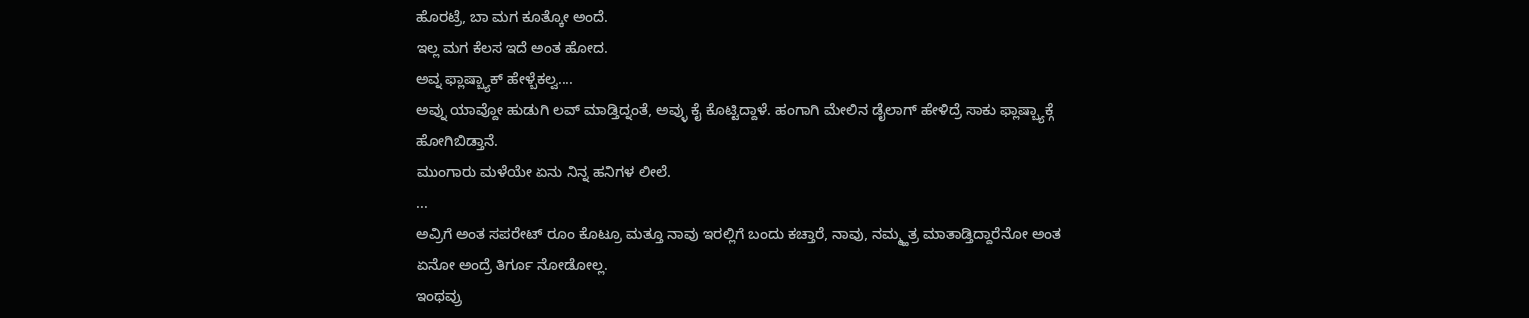ಹೊರಟ್ರೆ, ಬಾ ಮಗ ಕೂತ್ಕೋ ಅಂದೆ.
ಇಲ್ಲ ಮಗ ಕೆಲಸ ಇದೆ ಅಂತ ಹೋದ.
ಅವ್ನ ಫ್ಲಾಷ್ಬ್ಯಾಕ್ ಹೇಳ್ಬೆಕಲ್ವ....
ಅವ್ನು ಯಾವ್ದೋ ಹುಡುಗಿ ಲವ್ ಮಾಡ್ತಿದ್ನಂತೆ, ಅವ್ಳು ಕೈ ಕೊಟ್ಟಿದ್ದಾಳೆ. ಹಂಗಾಗಿ ಮೇಲಿನ ಡೈಲಾಗ್ ಹೇಳಿದ್ರೆ ಸಾಕು ಫ್ಲಾಷ್ಬ್ಯಾಕ್ಗೆ ಹೋಗಿಬಿಡ್ತಾನೆ.
ಮುಂಗಾರು ಮಳೆಯೇ ಏನು ನಿನ್ನ ಹನಿಗಳ ಲೀಲೆ.
...
ಅವ್ರಿಗೆ ಅಂತ ಸಪರೇಟ್ ರೂಂ ಕೊಟ್ರೂ ಮತ್ತೂ ನಾವು ಇರಲ್ಲಿಗೆ ಬಂದು ಕಚ್ತಾರೆ, ನಾವು, ನಮ್ಮ್ಹತ್ರ ಮಾತಾಡ್ತಿದ್ದಾರೆನೋ ಅಂತ ಏನೋ ಅಂದ್ರೆ ತಿರ್ಗೂ ನೋಡೋಲ್ಲ.
ಇಂಥವ್ರು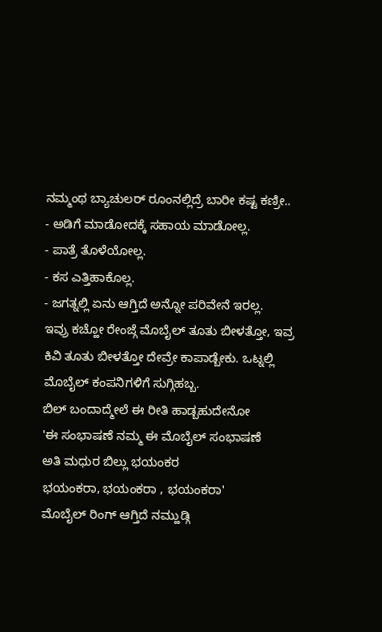ನಮ್ಮಂಥ ಬ್ಯಾಚುಲರ್ ರೂಂನಲ್ಲಿದ್ರೆ ಬಾರೀ ಕಷ್ಟ ಕಣ್ರೀ..
- ಅಡಿಗೆ ಮಾಡೋದಕ್ಕೆ ಸಹಾಯ ಮಾಡೋಲ್ಲ.
- ಪಾತ್ರೆ ತೊಳೆಯೋಲ್ಲ.
- ಕಸ ಎತ್ತಿಹಾಕೊಲ್ಲ.
- ಜಗತ್ನಲ್ಲಿ ಏನು ಆಗ್ತಿದೆ ಅನ್ನೋ ಪರಿವೇನೆ ಇರಲ್ಲ.
ಇವ್ರು ಕಚ್ಹೋ ರೇಂಜ್ಗೆ ಮೊಬೈಲ್ ತೂತು ಬೀಳತ್ತೋ, ಇವ್ರ ಕಿವಿ ತೂತು ಬೀಳತ್ತೋ ದೇವ್ರೇ ಕಾಪಾಡ್ಬೇಕು. ಒಟ್ನಲ್ಲಿ ಮೊಬೈಲ್ ಕಂಪನಿಗಳಿಗೆ ಸುಗ್ಗಿಹಬ್ಬ.
ಬಿಲ್ ಬಂದಾದ್ಮೇಲೆ ಈ ರೀತಿ ಹಾಡ್ಬಹುದೇನೋ
'ಈ ಸಂಭಾಷಣೆ ನಮ್ಮ ಈ ಮೊಬೈಲ್ ಸಂಭಾಷಣೆ
ಅತಿ ಮಧುರ ಬಿಲ್ಲು ಭಯಂಕರ
ಭಯಂಕರಾ, ಭಯಂಕರಾ , ಭಯಂಕರಾ'
ಮೊಬೈಲ್ ರಿಂಗ್ ಆಗ್ತಿದೆ ನಮ್ಹುಡ್ಗಿ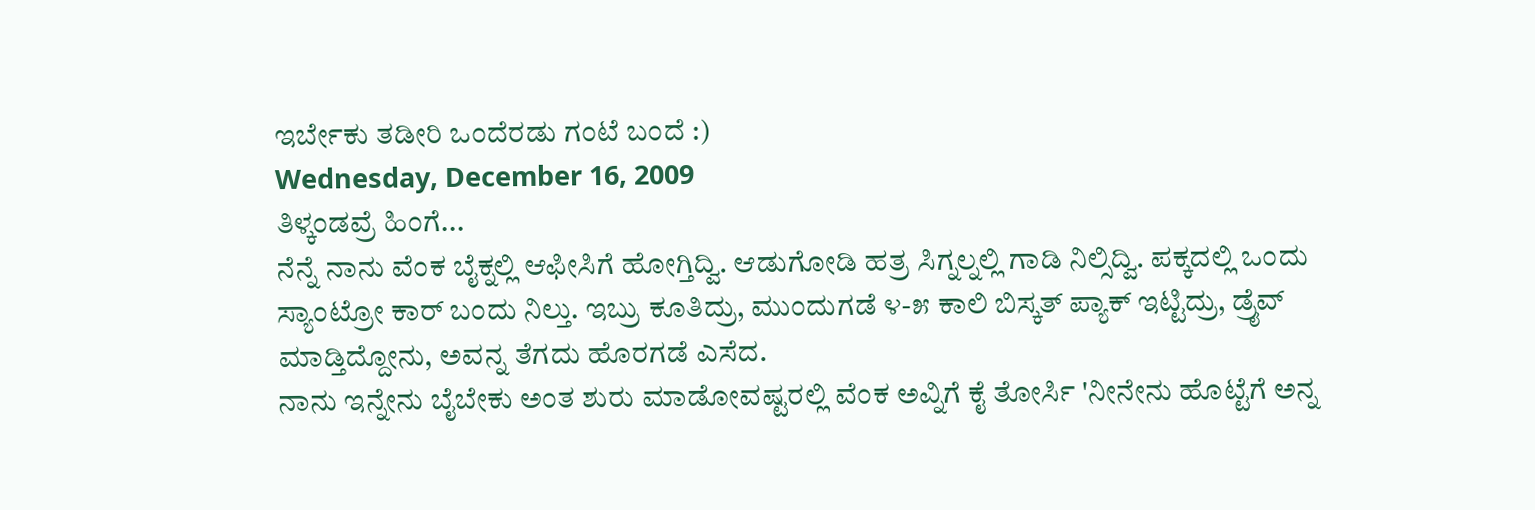ಇರ್ಬೇಕು ತಡೀರಿ ಒಂದೆರಡು ಗಂಟೆ ಬಂದೆ :)
Wednesday, December 16, 2009
ತಿಳ್ಕಂಡವ್ರೆ ಹಿಂಗೆ...
ನೆನ್ನೆ ನಾನು ವೆಂಕ ಬೈಕ್ನಲ್ಲಿ ಆಫೀಸಿಗೆ ಹೋಗ್ತಿದ್ವಿ. ಆಡುಗೋಡಿ ಹತ್ರ ಸಿಗ್ನಲ್ನಲ್ಲಿ ಗಾಡಿ ನಿಲ್ಸಿದ್ವಿ. ಪಕ್ಕದಲ್ಲಿ ಒಂದು ಸ್ಯಾಂಟ್ರೋ ಕಾರ್ ಬಂದು ನಿಲ್ತು. ಇಬ್ರು ಕೂತಿದ್ರು, ಮುಂದುಗಡೆ ೪-೫ ಕಾಲಿ ಬಿಸ್ಕತ್ ಪ್ಯಾಕ್ ಇಟ್ಟಿದ್ರು, ಡ್ರೈವ್ ಮಾಡ್ತಿದ್ದೋನು, ಅವನ್ನ ತೆಗದು ಹೊರಗಡೆ ಎಸೆದ.
ನಾನು ಇನ್ನೇನು ಬೈಬೇಕು ಅಂತ ಶುರು ಮಾಡೋವಷ್ಟರಲ್ಲಿ ವೆಂಕ ಅವ್ನಿಗೆ ಕೈ ತೋರ್ಸಿ 'ನೀನೇನು ಹೊಟ್ಟೆಗೆ ಅನ್ನ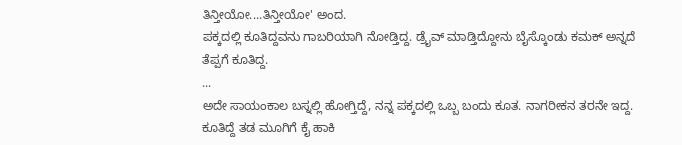ತಿನ್ತೀಯೋ....ತಿನ್ತೀಯೋ' ಅಂದ.
ಪಕ್ಕದಲ್ಲಿ ಕೂತಿದ್ದವನು ಗಾಬರಿಯಾಗಿ ನೋಡ್ತಿದ್ದ. ಡ್ರೈವ್ ಮಾಡ್ತಿದ್ದೋನು ಬೈಸ್ಕೊಂಡು ಕಮಕ್ ಅನ್ನದೆ ತೆಪ್ಪಗೆ ಕೂತಿದ್ದ.
...
ಅದೇ ಸಾಯಂಕಾಲ ಬಸ್ನಲ್ಲಿ ಹೋಗ್ತಿದ್ದೆ, ನನ್ನ ಪಕ್ಕದಲ್ಲಿ ಒಬ್ಬ ಬಂದು ಕೂತ. ನಾಗರೀಕನ ತರನೇ ಇದ್ದ.
ಕೂತಿದ್ದೆ ತಡ ಮೂಗಿಗೆ ಕೈ ಹಾಕಿ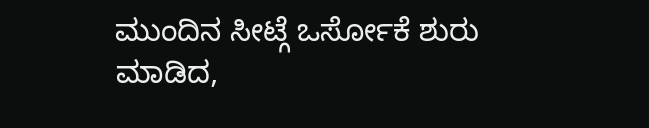ಮುಂದಿನ ಸೀಟ್ಗೆ ಒರ್ಸೋಕೆ ಶುರು ಮಾಡಿದ,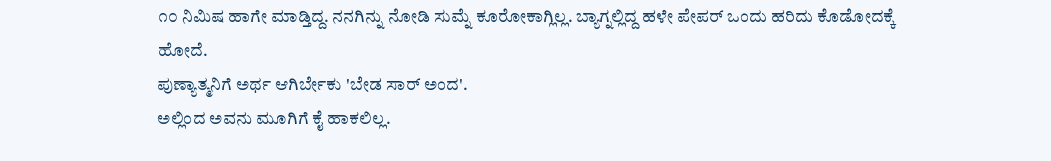೧೦ ನಿಮಿಷ ಹಾಗೇ ಮಾಡ್ತಿದ್ದ. ನನಗಿನ್ನು ನೋಡಿ ಸುಮ್ನೆ ಕೂರೋಕಾಗ್ಲಿಲ್ಲ. ಬ್ಯಾಗ್ನಲ್ಲಿದ್ದ ಹಳೇ ಪೇಪರ್ ಒಂದು ಹರಿದು ಕೊಡೋದಕ್ಕೆ ಹೋದೆ.
ಪುಣ್ಯಾತ್ಮನಿಗೆ ಅರ್ಥ ಆಗಿರ್ಬೇಕು 'ಬೇಡ ಸಾರ್ ಅಂದ'.
ಅಲ್ಲಿಂದ ಅವನು ಮೂಗಿಗೆ ಕೈ ಹಾಕಲಿಲ್ಲ.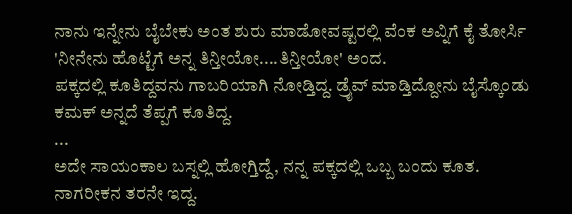ನಾನು ಇನ್ನೇನು ಬೈಬೇಕು ಅಂತ ಶುರು ಮಾಡೋವಷ್ಟರಲ್ಲಿ ವೆಂಕ ಅವ್ನಿಗೆ ಕೈ ತೋರ್ಸಿ 'ನೀನೇನು ಹೊಟ್ಟೆಗೆ ಅನ್ನ ತಿನ್ತೀಯೋ....ತಿನ್ತೀಯೋ' ಅಂದ.
ಪಕ್ಕದಲ್ಲಿ ಕೂತಿದ್ದವನು ಗಾಬರಿಯಾಗಿ ನೋಡ್ತಿದ್ದ. ಡ್ರೈವ್ ಮಾಡ್ತಿದ್ದೋನು ಬೈಸ್ಕೊಂಡು ಕಮಕ್ ಅನ್ನದೆ ತೆಪ್ಪಗೆ ಕೂತಿದ್ದ.
...
ಅದೇ ಸಾಯಂಕಾಲ ಬಸ್ನಲ್ಲಿ ಹೋಗ್ತಿದ್ದೆ, ನನ್ನ ಪಕ್ಕದಲ್ಲಿ ಒಬ್ಬ ಬಂದು ಕೂತ. ನಾಗರೀಕನ ತರನೇ ಇದ್ದ.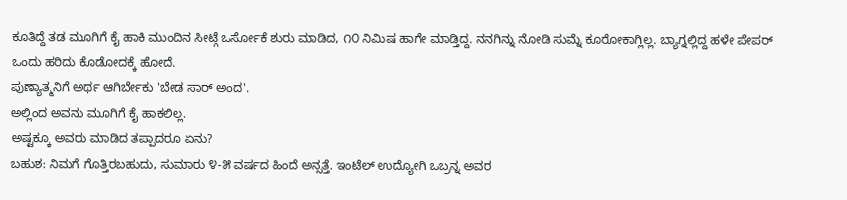ಕೂತಿದ್ದೆ ತಡ ಮೂಗಿಗೆ ಕೈ ಹಾಕಿ ಮುಂದಿನ ಸೀಟ್ಗೆ ಒರ್ಸೋಕೆ ಶುರು ಮಾಡಿದ, ೧೦ ನಿಮಿಷ ಹಾಗೇ ಮಾಡ್ತಿದ್ದ. ನನಗಿನ್ನು ನೋಡಿ ಸುಮ್ನೆ ಕೂರೋಕಾಗ್ಲಿಲ್ಲ. ಬ್ಯಾಗ್ನಲ್ಲಿದ್ದ ಹಳೇ ಪೇಪರ್ ಒಂದು ಹರಿದು ಕೊಡೋದಕ್ಕೆ ಹೋದೆ.
ಪುಣ್ಯಾತ್ಮನಿಗೆ ಅರ್ಥ ಆಗಿರ್ಬೇಕು 'ಬೇಡ ಸಾರ್ ಅಂದ'.
ಅಲ್ಲಿಂದ ಅವನು ಮೂಗಿಗೆ ಕೈ ಹಾಕಲಿಲ್ಲ.
ಅಷ್ಟಕ್ಕೂ ಅವರು ಮಾಡಿದ ತಪ್ಪಾದರೂ ಏನು?
ಬಹುಶ: ನಿಮಗೆ ಗೊತ್ತಿರಬಹುದು, ಸುಮಾರು ೪-೫ ವರ್ಷದ ಹಿಂದೆ ಅನ್ಸತ್ತೆ. ಇಂಟೆಲ್ ಉದ್ಯೋಗಿ ಒಬ್ರನ್ನ ಅವರ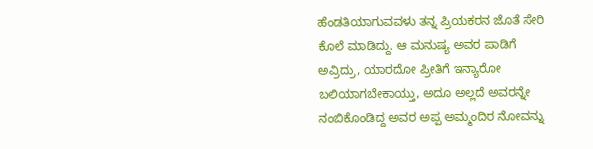ಹೆಂಡತಿಯಾಗುವವಳು ತನ್ನ ಪ್ರಿಯಕರನ ಜೊತೆ ಸೇರಿ ಕೊಲೆ ಮಾಡಿದ್ದು. ಆ ಮನುಷ್ಯ ಅವರ ಪಾಡಿಗೆ ಅವ್ರಿದ್ರು, ಯಾರದೋ ಪ್ರೀತಿಗೆ ಇನ್ಯಾರೋ ಬಲಿಯಾಗಬೇಕಾಯ್ತು, ಅದೂ ಅಲ್ಲದೆ ಅವರನ್ನೇ ನಂಬಿಕೊಂಡಿದ್ದ ಅವರ ಅಪ್ಪ ಅಮ್ಮಂದಿರ ನೋವನ್ನು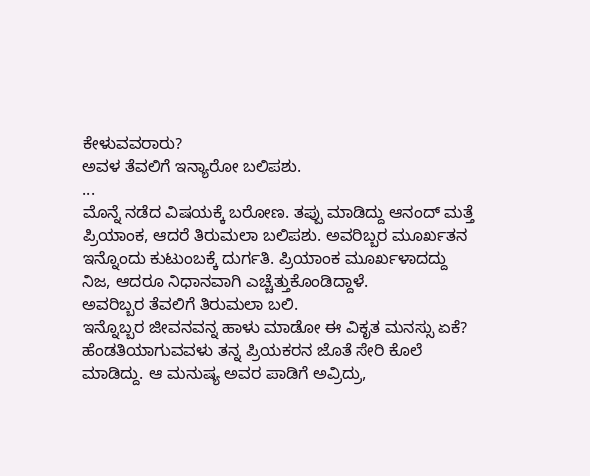ಕೇಳುವವರಾರು?
ಅವಳ ತೆವಲಿಗೆ ಇನ್ಯಾರೋ ಬಲಿಪಶು.
...
ಮೊನ್ನೆ ನಡೆದ ವಿಷಯಕ್ಕೆ ಬರೋಣ. ತಪ್ಪು ಮಾಡಿದ್ದು ಆನಂದ್ ಮತ್ತೆ ಪ್ರಿಯಾಂಕ, ಆದರೆ ತಿರುಮಲಾ ಬಲಿಪಶು. ಅವರಿಬ್ಬರ ಮೂರ್ಖತನ ಇನ್ನೊಂದು ಕುಟುಂಬಕ್ಕೆ ದುರ್ಗತಿ. ಪ್ರಿಯಾಂಕ ಮೂರ್ಖಳಾದದ್ದು ನಿಜ, ಆದರೂ ನಿಧಾನವಾಗಿ ಎಚ್ಚೆತ್ತುಕೊಂಡಿದ್ದಾಳೆ.
ಅವರಿಬ್ಬರ ತೆವಲಿಗೆ ತಿರುಮಲಾ ಬಲಿ.
ಇನ್ನೊಬ್ಬರ ಜೀವನವನ್ನ ಹಾಳು ಮಾಡೋ ಈ ವಿಕೃತ ಮನಸ್ಸು ಏಕೆ?
ಹೆಂಡತಿಯಾಗುವವಳು ತನ್ನ ಪ್ರಿಯಕರನ ಜೊತೆ ಸೇರಿ ಕೊಲೆ ಮಾಡಿದ್ದು. ಆ ಮನುಷ್ಯ ಅವರ ಪಾಡಿಗೆ ಅವ್ರಿದ್ರು,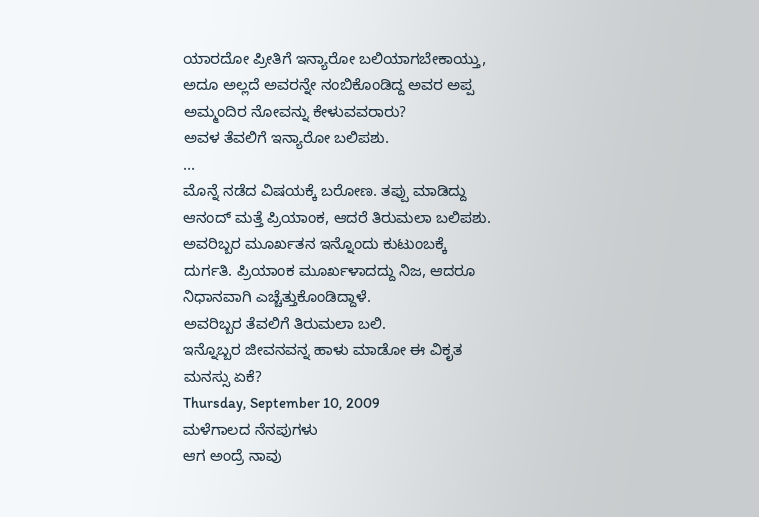ಯಾರದೋ ಪ್ರೀತಿಗೆ ಇನ್ಯಾರೋ ಬಲಿಯಾಗಬೇಕಾಯ್ತು, ಅದೂ ಅಲ್ಲದೆ ಅವರನ್ನೇ ನಂಬಿಕೊಂಡಿದ್ದ ಅವರ ಅಪ್ಪ ಅಮ್ಮಂದಿರ ನೋವನ್ನು ಕೇಳುವವರಾರು?
ಅವಳ ತೆವಲಿಗೆ ಇನ್ಯಾರೋ ಬಲಿಪಶು.
...
ಮೊನ್ನೆ ನಡೆದ ವಿಷಯಕ್ಕೆ ಬರೋಣ. ತಪ್ಪು ಮಾಡಿದ್ದು ಆನಂದ್ ಮತ್ತೆ ಪ್ರಿಯಾಂಕ, ಆದರೆ ತಿರುಮಲಾ ಬಲಿಪಶು. ಅವರಿಬ್ಬರ ಮೂರ್ಖತನ ಇನ್ನೊಂದು ಕುಟುಂಬಕ್ಕೆ ದುರ್ಗತಿ. ಪ್ರಿಯಾಂಕ ಮೂರ್ಖಳಾದದ್ದು ನಿಜ, ಆದರೂ ನಿಧಾನವಾಗಿ ಎಚ್ಚೆತ್ತುಕೊಂಡಿದ್ದಾಳೆ.
ಅವರಿಬ್ಬರ ತೆವಲಿಗೆ ತಿರುಮಲಾ ಬಲಿ.
ಇನ್ನೊಬ್ಬರ ಜೀವನವನ್ನ ಹಾಳು ಮಾಡೋ ಈ ವಿಕೃತ ಮನಸ್ಸು ಏಕೆ?
Thursday, September 10, 2009
ಮಳೆಗಾಲದ ನೆನಪುಗಳು
ಆಗ ಅಂದ್ರೆ ನಾವು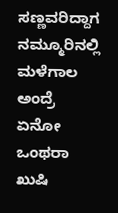ಸಣ್ಣವರಿದ್ದಾಗ ನಮ್ಮೂರಿನಲ್ಲಿ ಮಳೆಗಾಲ ಅಂದ್ರೆ ಏನೋ ಒಂಥರಾ ಖುಷಿ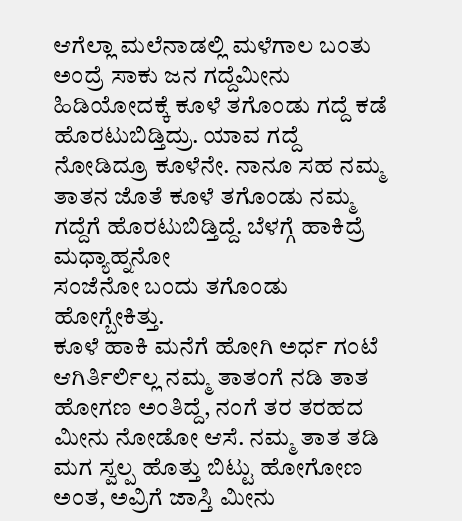ಆಗೆಲ್ಲಾ ಮಲೆನಾಡಲ್ಲಿ ಮಳೆಗಾಲ ಬಂತು ಅಂದ್ರೆ ಸಾಕು ಜನ ಗದ್ದೆಮೀನು ಹಿಡಿಯೋದಕ್ಕೆ ಕೂಳೆ ತಗೊಂಡು ಗದ್ದೆ ಕಡೆ ಹೊರಟುಬಿಡ್ತಿದ್ರು. ಯಾವ ಗದ್ದೆ ನೋಡಿದ್ರೂ ಕೂಳೆನೇ. ನಾನೂ ಸಹ ನಮ್ಮ ತಾತನ ಜೊತೆ ಕೂಳೆ ತಗೊಂಡು ನಮ್ಮ ಗದ್ದೆಗೆ ಹೊರಟುಬಿಡ್ತಿದ್ದೆ. ಬೆಳಗ್ಗೆ ಹಾಕಿದ್ರೆ ಮಧ್ಯಾಹ್ನನೋ
ಸಂಜೆನೋ ಬಂದು ತಗೊಂಡು ಹೋಗ್ಬೇಕಿತ್ತು.
ಕೂಳೆ ಹಾಕಿ ಮನೆಗೆ ಹೋಗಿ ಅರ್ಧ ಗಂಟೆ ಆಗಿರ್ತಿರ್ಲಿಲ್ಲ ನಮ್ಮ ತಾತಂಗೆ ನಡಿ ತಾತ ಹೋಗಣ ಅಂತಿದ್ದೆ, ನಂಗೆ ತರ ತರಹದ ಮೀನು ನೋಡೋ ಆಸೆ. ನಮ್ಮ ತಾತ ತಡಿ ಮಗ ಸ್ವಲ್ಪ ಹೊತ್ತು ಬಿಟ್ಟು ಹೋಗೋಣ ಅಂತ, ಅವ್ರಿಗೆ ಜಾಸ್ತಿ ಮೀನು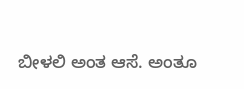ಬೀಳಲಿ ಅಂತ ಆಸೆ. ಅಂತೂ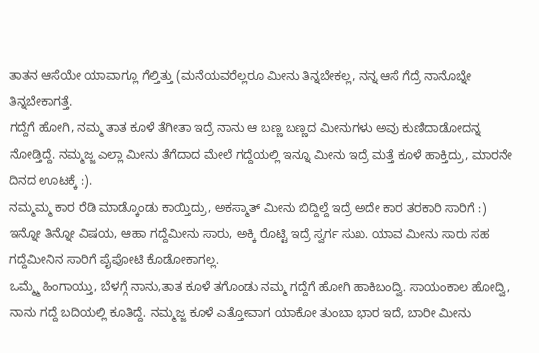ತಾತನ ಆಸೆಯೇ ಯಾವಾಗ್ಲೂ ಗೆಲ್ತಿತ್ತು (ಮನೆಯವರೆಲ್ಲರೂ ಮೀನು ತಿನ್ನಬೇಕಲ್ಲ, ನನ್ನ ಆಸೆ ಗೆದ್ರೆ ನಾನೊಬ್ನೇ ತಿನ್ನಬೇಕಾಗತ್ತೆ.
ಗದ್ದೆಗೆ ಹೋಗಿ, ನಮ್ಮ ತಾತ ಕೂಳೆ ತೆಗೀತಾ ಇದ್ರೆ ನಾನು ಆ ಬಣ್ಣ ಬಣ್ಣದ ಮೀನುಗಳು ಅವು ಕುಣಿದಾಡೋದನ್ನ ನೋಡ್ತಿದ್ದೆ. ನಮ್ಮಜ್ಜ ಎಲ್ಲಾ ಮೀನು ತೆಗೆದಾದ ಮೇಲೆ ಗದ್ದೆಯಲ್ಲಿ ಇನ್ನೂ ಮೀನು ಇದ್ರೆ ಮತ್ತೆ ಕೂಳೆ ಹಾಕ್ತಿದ್ರು, ಮಾರನೇ ದಿನದ ಊಟಕ್ಕೆ :).
ನಮ್ಮಮ್ಮ ಕಾರ ರೆಡಿ ಮಾಡ್ಕೊಂಡು ಕಾಯ್ತಿದ್ರು, ಅಕಸ್ಮಾತ್ ಮೀನು ಬಿದ್ದಿಲ್ದೆ ಇದ್ರೆ ಅದೇ ಕಾರ ತರಕಾರಿ ಸಾರಿಗೆ :)
ಇನ್ನೋ ತಿನ್ನೋ ವಿಷಯ, ಆಹಾ ಗದ್ದೆಮೀನು ಸಾರು, ಅಕ್ಕಿ ರೊಟ್ಟಿ ಇದ್ರೆ ಸ್ವರ್ಗ ಸುಖ. ಯಾವ ಮೀನು ಸಾರು ಸಹ ಗದ್ದೆಮೀನಿನ ಸಾರಿಗೆ ಪೈಪೋಟಿ ಕೊಡೋಕಾಗಲ್ಲ.
ಒಮ್ಮ್ಮೆ ಹಿಂಗಾಯ್ತು, ಬೆಳಗ್ಗೆ ನಾನು,ತಾತ ಕೂಳೆ ತಗೊಂಡು ನಮ್ಮ ಗದ್ದೆಗೆ ಹೋಗಿ ಹಾಕಿಬಂದ್ವಿ. ಸಾಯಂಕಾಲ ಹೋದ್ವಿ, ನಾನು ಗದ್ದೆ ಬದಿಯಲ್ಲಿ ಕೂತಿದ್ದೆ. ನಮ್ಮಜ್ಜ ಕೂಳೆ ಎತ್ತೋವಾಗ ಯಾಕೋ ತುಂಬಾ ಭಾರ ಇದೆ, ಬಾರೀ ಮೀನು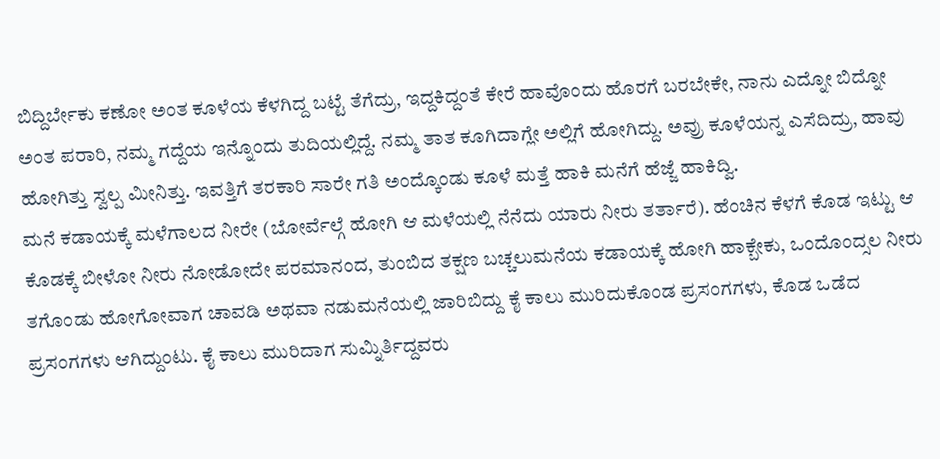ಬಿದ್ದಿರ್ಬೇಕು ಕಣೋ ಅಂತ ಕೂಳೆಯ ಕೆಳಗಿದ್ದ ಬಟ್ಟೆ ತೆಗೆದ್ರು, ಇದ್ದಕಿದ್ದಂತೆ ಕೇರೆ ಹಾವೊಂದು ಹೊರಗೆ ಬರಬೇಕೇ, ನಾನು ಎದ್ನೋ ಬಿದ್ನೋ ಅಂತ ಪರಾರಿ, ನಮ್ಮ ಗದ್ದೆಯ ಇನ್ನೊಂದು ತುದಿಯಲ್ಲಿದ್ದೆ. ನಮ್ಮ ತಾತ ಕೂಗಿದಾಗ್ಲೇ ಅಲ್ಲಿಗೆ ಹೋಗಿದ್ದು. ಅವ್ರು ಕೂಳೆಯನ್ನ ಎಸೆದಿದ್ರು, ಹಾವು ಹೋಗಿತ್ತು ಸ್ವಲ್ಪ ಮೀನಿತ್ತು. ಇವತ್ತಿಗೆ ತರಕಾರಿ ಸಾರೇ ಗತಿ ಅಂದ್ಕೊಂಡು ಕೂಳೆ ಮತ್ತೆ ಹಾಕಿ ಮನೆಗೆ ಹೆಜ್ಜೆ ಹಾಕಿದ್ವಿ.
ಮನೆ ಕಡಾಯಕ್ಕೆ ಮಳೆಗಾಲದ ನೀರೇ (ಬೋರ್ವೆಲ್ಗೆ ಹೋಗಿ ಆ ಮಳೆಯಲ್ಲಿ ನೆನೆದು ಯಾರು ನೀರು ತರ್ತಾರೆ). ಹೆಂಚಿನ ಕೆಳಗೆ ಕೊಡ ಇಟ್ಟು ಆ ಕೊಡಕ್ಕೆ ಬೀಳೋ ನೀರು ನೋಡೋದೇ ಪರಮಾನಂದ, ತುಂಬಿದ ತಕ್ಷಣ ಬಚ್ಚಲುಮನೆಯ ಕಡಾಯಕ್ಕೆ ಹೋಗಿ ಹಾಕ್ಬೇಕು, ಒಂದೊಂದ್ಸಲ ನೀರು ತಗೊಂಡು ಹೋಗೋವಾಗ ಚಾವಡಿ ಅಥವಾ ನಡುಮನೆಯಲ್ಲಿ ಜಾರಿಬಿದ್ದು ಕೈ ಕಾಲು ಮುರಿದುಕೊಂಡ ಪ್ರಸಂಗಗಳು, ಕೊಡ ಒಡೆದ ಪ್ರಸಂಗಗಳು ಆಗಿದ್ದುಂಟು. ಕೈ ಕಾಲು ಮುರಿದಾಗ ಸುಮ್ನಿರ್ತಿದ್ದವರು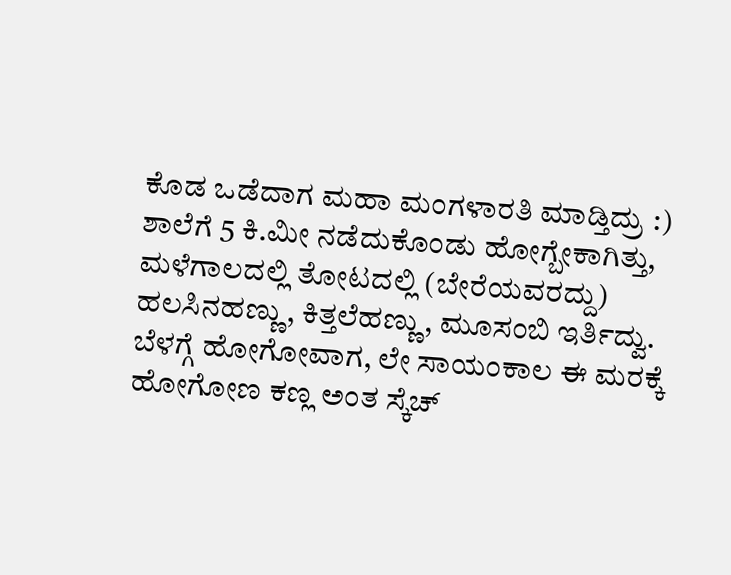ಕೊಡ ಒಡೆದಾಗ ಮಹಾ ಮಂಗಳಾರತಿ ಮಾಡ್ತಿದ್ರು :)
ಶಾಲೆಗೆ 5 ಕಿ.ಮೀ ನಡೆದುಕೊಂಡು ಹೋಗ್ಬೇಕಾಗಿತ್ತು, ಮಳೆಗಾಲದಲ್ಲಿ ತೋಟದಲ್ಲಿ (ಬೇರೆಯವರದ್ದು) ಹಲಸಿನಹಣ್ಣು, ಕಿತ್ತಲೆಹಣ್ಣು, ಮೂಸಂಬಿ ಇರ್ತಿದ್ವು. ಬೆಳಗ್ಗೆ ಹೋಗೋವಾಗ, ಲೇ ಸಾಯಂಕಾಲ ಈ ಮರಕ್ಕೆ ಹೋಗೋಣ ಕಣ್ಲ ಅಂತ ಸ್ಕೆಚ್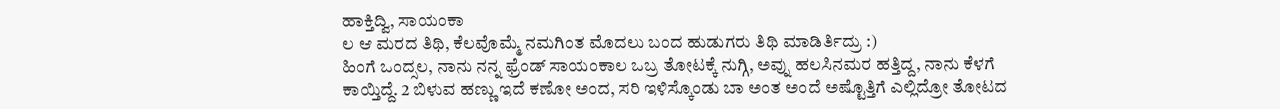ಹಾಕ್ತಿದ್ವಿ, ಸಾಯಂಕಾ
ಲ ಆ ಮರದ ತಿಥಿ, ಕೆಲವೊಮ್ಮೆ ನಮಗಿಂತ ಮೊದಲು ಬಂದ ಹುಡುಗರು ತಿಥಿ ಮಾಡಿರ್ತಿದ್ರು :)
ಹಿಂಗೆ ಒಂದ್ಸಲ, ನಾನು ನನ್ನ ಫ್ರೆಂಡ್ ಸಾಯಂಕಾಲ ಒಬ್ರ ತೋಟಕ್ಕೆ ನುಗ್ಗಿ, ಅವ್ನು ಹಲಸಿನಮರ ಹತ್ತಿದ್ದ, ನಾನು ಕೆಳಗೆ ಕಾಯ್ತಿದ್ದೆ. 2 ಬಿಳುವ ಹಣ್ಣು ಇದೆ ಕಣೋ ಅಂದ, ಸರಿ ಇಳಿಸ್ಕೊಂಡು ಬಾ ಅಂತ ಅಂದೆ ಅಷ್ಟೊತ್ತಿಗೆ ಎಲ್ಲಿದ್ರೋ ತೋಟದ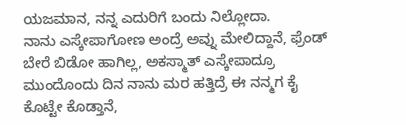ಯಜಮಾನ, ನನ್ನ ಎದುರಿಗೆ ಬಂದು ನಿಲ್ಲೋದಾ.
ನಾನು ಎಸ್ಕೇಪಾಗೋಣ ಅಂದ್ರೆ ಅವ್ನು ಮೇಲಿದ್ದಾನೆ, ಫ್ರೆಂಡ್ ಬೇರೆ ಬಿಡೋ ಹಾಗಿಲ್ಲ, ಅಕಸ್ಮಾತ್ ಎಸ್ಕೇಪಾದ್ರೂ ಮುಂದೊಂದು ದಿನ ನಾನು ಮರ ಹತ್ತಿದ್ರೆ ಈ ನನ್ಮಗ ಕೈ ಕೊಟ್ಟೇ ಕೊಡ್ತಾನೆ,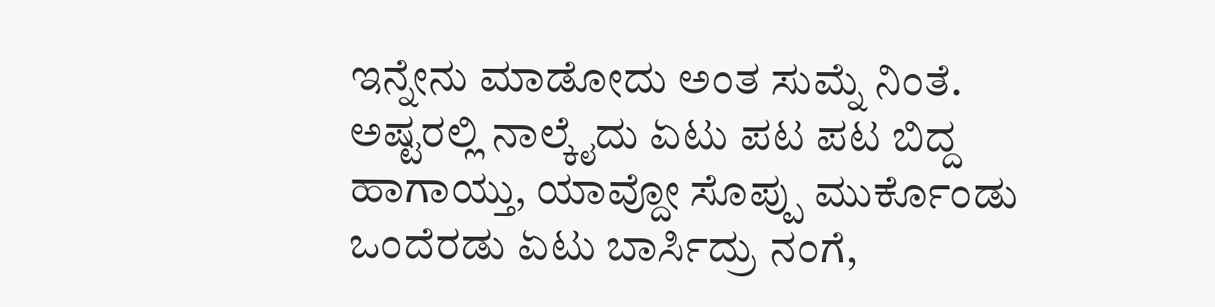ಇನ್ನೇನು ಮಾಡೋದು ಅಂತ ಸುಮ್ನೆ ನಿಂತೆ.
ಅಷ್ಟರಲ್ಲಿ ನಾಲ್ಕೈದು ಏಟು ಪಟ ಪಟ ಬಿದ್ದ ಹಾಗಾಯ್ತು, ಯಾವ್ದೋ ಸೊಪ್ಪು ಮುರ್ಕೊಂಡು ಒಂದೆರಡು ಏಟು ಬಾರ್ಸಿದ್ರು ನಂಗೆ,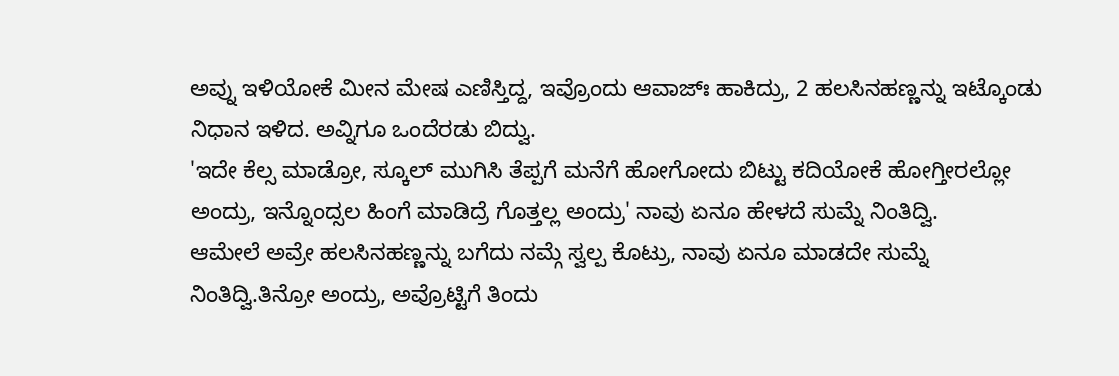ಅವ್ನು ಇಳಿಯೋಕೆ ಮೀನ ಮೇಷ ಎಣಿಸ್ತಿದ್ದ, ಇವ್ರೊಂದು ಆವಾಜ್ಃ ಹಾಕಿದ್ರು, 2 ಹಲಸಿನಹಣ್ಣನ್ನು ಇಟ್ಕೊಂಡು ನಿಧಾನ ಇಳಿದ. ಅವ್ನಿಗೂ ಒಂದೆರಡು ಬಿದ್ವು.
'ಇದೇ ಕೆಲ್ಸ ಮಾಡ್ರೋ, ಸ್ಕೂಲ್ ಮುಗಿಸಿ ತೆಪ್ಪಗೆ ಮನೆಗೆ ಹೋಗೋದು ಬಿಟ್ಟು ಕದಿಯೋಕೆ ಹೋಗ್ತೀರಲ್ಲೋ ಅಂದ್ರು, ಇನ್ನೊಂದ್ಸಲ ಹಿಂಗೆ ಮಾಡಿದ್ರೆ ಗೊತ್ತಲ್ಲ ಅಂದ್ರು' ನಾವು ಏನೂ ಹೇಳದೆ ಸುಮ್ನೆ ನಿಂತಿದ್ವಿ.
ಆಮೇಲೆ ಅವ್ರೇ ಹಲಸಿನಹಣ್ಣನ್ನು ಬಗೆದು ನಮ್ಗೆ ಸ್ವಲ್ಪ ಕೊಟ್ರು, ನಾವು ಏನೂ ಮಾಡದೇ ಸುಮ್ನೆ ನಿಂತಿದ್ವಿ.ತಿನ್ರೋ ಅಂದ್ರು, ಅವ್ರೊಟ್ಟಿಗೆ ತಿಂದು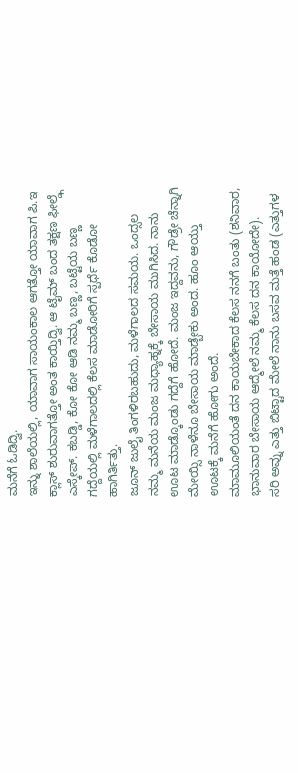ಮನೆಗೆ ಓಡಿದ್ವಿ.
ಇನ್ನು ಶಾಲೆಯಲ್ಲಿ, ಯಾವಾಗ ಸಾಯಂಕಾಲ ಆಗತ್ತೋ ಯಾವಾಗ ಪಿ.ಇ ಕ್ಲಾಸ್ ಶುರುವಾಗತ್ತೋ ಅಂತ ಕಾಯ್ತಿದ್ವಿ. ಆ ಟೈಮ್ ಬಂದ ತಕ್ಷಣ ಫೀಲ್ಡ್ಗೆ ಎಸ್ಕೇಪ್. ಕಬಡ್ಡಿ, ಕೋ ಕೋ ಆಡಿ ನಮ್ಮ ಬಣ್ಣ, ಬಟ್ಟೆಯ ಬಣ್ಣ ಗದ್ದೆಯಲ್ಲಿ ಮಳೆಗಾಲದಲ್ಲಿ ಕೆಲಸ ಮಾಡೋರಿಗೆ ಸ್ಪರ್ಧೆ ಕೊಡೋ ಹಾಗಿರ್ತಿತ್ತು.
ಜೂನ್ ಜುಲೈ ತಿಂಗಳಿರಬಹುದು, ಮಳೆಗಾಲದ ಸಮಯ. ಒಂದ್ಸಲ ನಮ್ಮ ಮನೆಯ ಮಂಜ ಮಧ್ಯಾಹ್ನಕ್ಕೆ ಬೇಸಾಯ ಮುಗಿಸಿದ. ನಾನು ಊಟ ಮಾಡ್ಕೊಂಡು ಗದ್ದೆಗೆ ಹೋದೆ. ಮಂಜ ಇದ್ದವನು, ಗೌಡ್ರೇ ಚೆನ್ನಾಗಿ ಮೇಯ್ಸಿ ನಾಳೆನೂ ಬೇಸಾಯ ಮಾಡ್ಬೇಕು ಅಂದ. ಹೂಂ ಆಯ್ತು ಊಟಕ್ಕೆ ಮನೆಗೆ ಹೋಗು ಅಂದೆ.
ಮಾಮೂಲಿಯಂತೆ ದನ ಕಾಯಬೇಕಾದ ಕೆಲಸ ನನಗೆ ಬಂತು (ಶನಿವಾರ, ಭಾನುವಾರ ಬೇಸಾಯ ಆದ್ಮೇಲೆ ನಮ್ಮ ಕೆಲಸ ದನ ಕಾಯೋದೇ).
ಸರಿ ಅವ್ನು ಎತ್ತು ಬಿಟ್ಟಾದ ಮೇಲೆ ನಾನು ಬಸವ ಮತ್ತೆ ಹಂಡ (ಎತ್ತುಗಳ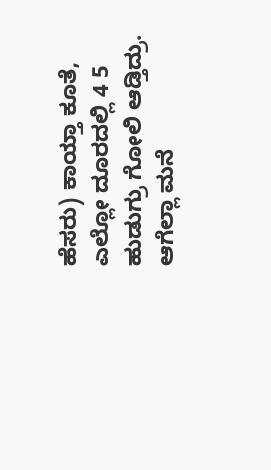ಹೆಸರು) ಕಾಯ್ತಾ ಕೂತೆ, ಎಲ್ಲೋ ದೂರದಲ್ಲಿ 4 5 ಹುಡುಗ್ರು ಗೋಲಿ ಆಡ್ತಿದ್ರು. ಆಗೆಲ್ಲಾ ಮನೆ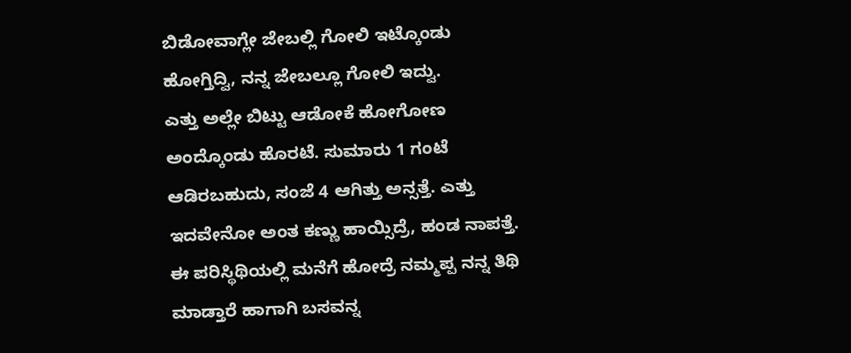ಬಿಡೋವಾಗ್ಲೇ ಜೇಬಲ್ಲಿ ಗೋಲಿ ಇಟ್ಕೊಂಡು ಹೋಗ್ತಿದ್ವಿ, ನನ್ನ ಜೇಬಲ್ಲೂ ಗೋಲಿ ಇದ್ವು.
ಎತ್ತು ಅಲ್ಲೇ ಬಿಟ್ಟು ಆಡೋಕೆ ಹೋಗೋಣ ಅಂದ್ಕೊಂಡು ಹೊರಟೆ. ಸುಮಾರು 1 ಗಂಟೆ ಆಡಿರಬಹುದು, ಸಂಜೆ 4 ಆಗಿತ್ತು ಅನ್ಸತ್ತೆ. ಎತ್ತು ಇದವೇನೋ ಅಂತ ಕಣ್ಣು ಹಾಯ್ಸಿದ್ರೆ, ಹಂಡ ನಾಪತ್ತೆ.
ಈ ಪರಿಸ್ಥಿಥಿಯಲ್ಲಿ ಮನೆಗೆ ಹೋದ್ರೆ ನಮ್ಮಪ್ಪ ನನ್ನ ತಿಥಿ ಮಾಡ್ತಾರೆ ಹಾಗಾಗಿ ಬಸವನ್ನ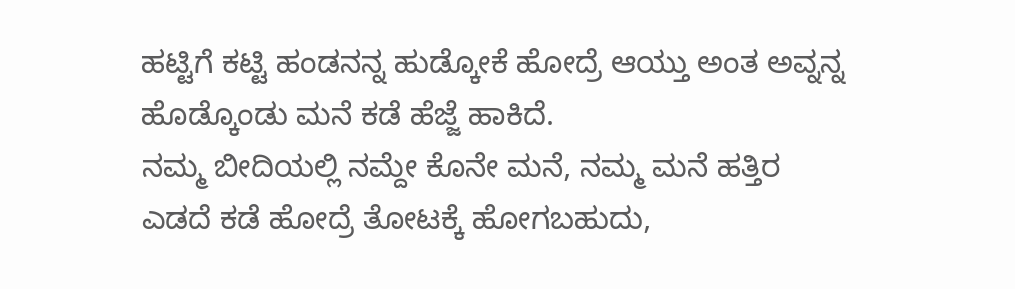ಹಟ್ಟಿಗೆ ಕಟ್ಟಿ ಹಂಡನನ್ನ ಹುಡ್ಕೋಕೆ ಹೋದ್ರೆ ಆಯ್ತು ಅಂತ ಅವ್ನನ್ನ ಹೊಡ್ಕೊಂಡು ಮನೆ ಕಡೆ ಹೆಜ್ಜೆ ಹಾಕಿದೆ.
ನಮ್ಮ ಬೀದಿಯಲ್ಲಿ ನಮ್ದೇ ಕೊನೇ ಮನೆ, ನಮ್ಮ ಮನೆ ಹತ್ತಿರ ಎಡದೆ ಕಡೆ ಹೋದ್ರೆ ತೋಟಕ್ಕೆ ಹೋಗಬಹುದು,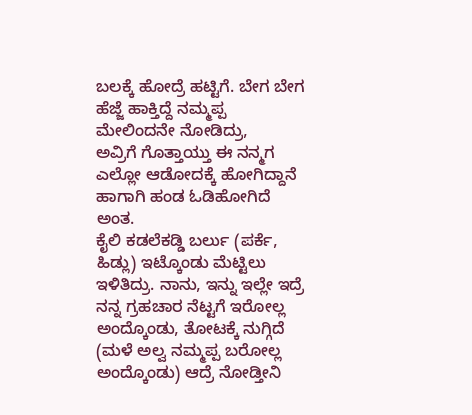ಬಲಕ್ಕೆ ಹೋದ್ರೆ ಹಟ್ಟಿಗೆ. ಬೇಗ ಬೇಗ ಹೆಜ್ಜೆ ಹಾಕ್ತಿದ್ದೆ ನಮ್ಮಪ್ಪ ಮೇಲಿಂದನೇ ನೋಡಿದ್ರು,
ಅವ್ರಿಗೆ ಗೊತ್ತಾಯ್ತು ಈ ನನ್ಮಗ ಎಲ್ಲೋ ಆಡೋದಕ್ಕೆ ಹೋಗಿದ್ದಾನೆ ಹಾಗಾಗಿ ಹಂಡ ಓಡಿಹೋಗಿದೆ ಅಂತ.
ಕೈಲಿ ಕಡಲೆಕಡ್ಡಿ ಬರ್ಲು (ಪರ್ಕೆ, ಹಿಡ್ಲು) ಇಟ್ಕೊಂಡು ಮೆಟ್ಟಿಲು ಇಳಿತಿದ್ರು. ನಾನು, ಇನ್ನು ಇಲ್ಲೇ ಇದ್ರೆ ನನ್ನ ಗ್ರಹಚಾರ ನೆಟ್ಟಗೆ ಇರೋಲ್ಲ ಅಂದ್ಕೊಂಡು, ತೋಟಕ್ಕೆ ನುಗ್ಗಿದೆ (ಮಳೆ ಅಲ್ವ ನಮ್ಮಪ್ಪ ಬರೋಲ್ಲ ಅಂದ್ಕೊಂಡು) ಆದ್ರೆ ನೋಡ್ತೀನಿ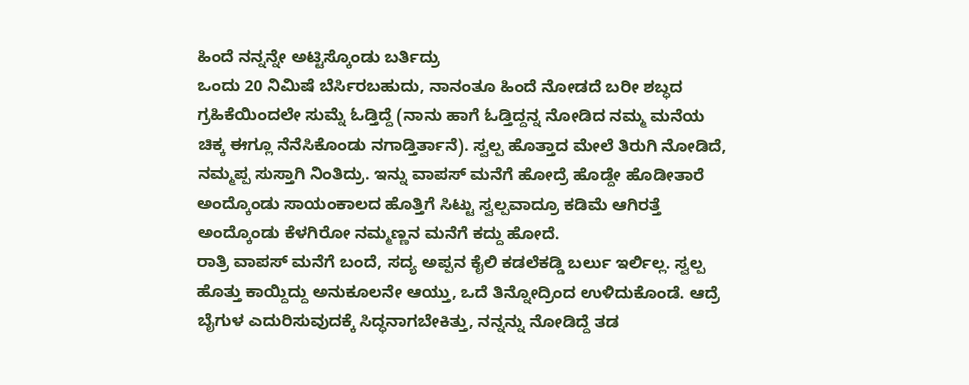ಹಿಂದೆ ನನ್ನನ್ನೇ ಅಟ್ಟಿಸ್ಕೊಂಡು ಬರ್ತಿದ್ರು
ಒಂದು 20 ನಿಮಿಷೆ ಬೆರ್ಸಿರಬಹುದು, ನಾನಂತೂ ಹಿಂದೆ ನೋಡದೆ ಬರೀ ಶಬ್ಧದ ಗ್ರಹಿಕೆಯಿಂದಲೇ ಸುಮ್ನೆ ಓಡ್ತಿದ್ದೆ (ನಾನು ಹಾಗೆ ಓಡ್ತಿದ್ದನ್ನ ನೋಡಿದ ನಮ್ಮ ಮನೆಯ ಚಿಕ್ಕ ಈಗ್ಲೂ ನೆನೆಸಿಕೊಂಡು ನಗಾಡ್ತಿರ್ತಾನೆ). ಸ್ವಲ್ಪ ಹೊತ್ತಾದ ಮೇಲೆ ತಿರುಗಿ ನೋಡಿದೆ, ನಮ್ಮಪ್ಪ ಸುಸ್ತಾಗಿ ನಿಂತಿದ್ರು. ಇನ್ನು ವಾಪಸ್ ಮನೆಗೆ ಹೋದ್ರೆ ಹೊಡ್ದೇ ಹೊಡೀತಾರೆ ಅಂದ್ಕೊಂಡು ಸಾಯಂಕಾಲದ ಹೊತ್ತಿಗೆ ಸಿಟ್ಟು ಸ್ವಲ್ಪವಾದ್ರೂ ಕಡಿಮೆ ಆಗಿರತ್ತೆ ಅಂದ್ಕೊಂಡು ಕೆಳಗಿರೋ ನಮ್ಮಣ್ಣನ ಮನೆಗೆ ಕದ್ದು ಹೋದೆ.
ರಾತ್ರಿ ವಾಪಸ್ ಮನೆಗೆ ಬಂದೆ, ಸದ್ಯ ಅಪ್ಪನ ಕೈಲಿ ಕಡಲೆಕಡ್ಡಿ ಬರ್ಲು ಇರ್ಲಿಲ್ಲ. ಸ್ವಲ್ಪ ಹೊತ್ತು ಕಾಯ್ದಿದ್ದು ಅನುಕೂಲನೇ ಆಯ್ತು, ಒದೆ ತಿನ್ನೋದ್ರಿಂದ ಉಳಿದುಕೊಂಡೆ. ಆದ್ರೆ ಬೈಗುಳ ಎದುರಿಸುವುದಕ್ಕೆ ಸಿದ್ಧನಾಗಬೇಕಿತ್ತು, ನನ್ನನ್ನು ನೋಡಿದ್ದೆ ತಡ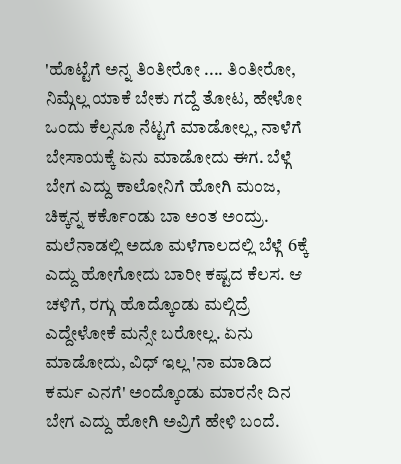'ಹೊಟ್ಟೆಗೆ ಅನ್ನ ತಿಂತೀರೋ .... ತಿಂತೀರೋ, ನಿಮ್ಗೆಲ್ಲ ಯಾಕೆ ಬೇಕು ಗದ್ದೆ ತೋಟ, ಹೇಳೋ ಒಂದು ಕೆಲ್ಸನೂ ನೆಟ್ಟಗೆ ಮಾಡೋಲ್ಲ, ನಾಳೆಗೆ ಬೇಸಾಯಕ್ಕೆ ಏನು ಮಾಡೋದು ಈಗ. ಬೆಳ್ಗೆ ಬೇಗ ಎದ್ದು ಕಾಲೋನಿಗೆ ಹೋಗಿ ಮಂಜ, ಚಿಕ್ಕನ್ನ ಕರ್ಕೊಂಡು ಬಾ ಅಂತ ಅಂದ್ರು. ಮಲೆನಾಡಲ್ಲಿ ಅದೂ ಮಳೆಗಾಲದಲ್ಲಿ ಬೆಳ್ಗೆ 6ಕ್ಕೆ ಎದ್ದು ಹೋಗೋದು ಬಾರೀ ಕಷ್ಟದ ಕೆಲಸ. ಆ ಚಳಿಗೆ, ರಗ್ಗು ಹೊದ್ಕೊಂಡು ಮಲ್ಗಿದ್ರೆ ಎದ್ದೇಳೋಕೆ ಮನ್ಸೇ ಬರೋಲ್ಲ. ಏನು ಮಾಡೋದು, ವಿಧ್ ಇಲ್ಲ 'ನಾ ಮಾಡಿದ ಕರ್ಮ ಎನಗೆ' ಅಂದ್ಕೊಂಡು ಮಾರನೇ ದಿನ ಬೇಗ ಎದ್ದು ಹೋಗಿ ಅವ್ರಿಗೆ ಹೇಳಿ ಬಂದೆ.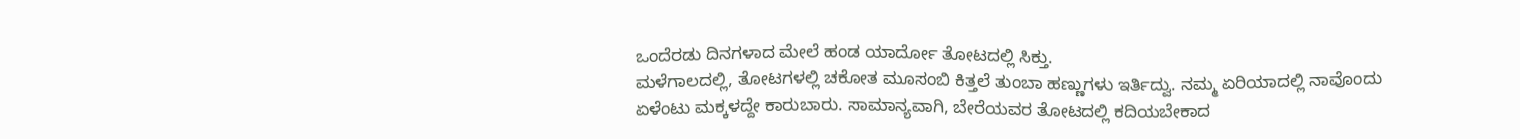ಒಂದೆರಡು ದಿನಗಳಾದ ಮೇಲೆ ಹಂಡ ಯಾರ್ದೋ ತೋಟದಲ್ಲಿ ಸಿಕ್ತು.
ಮಳೆಗಾಲದಲ್ಲಿ, ತೋಟಗಳಲ್ಲಿ ಚಕೋತ ಮೂಸಂಬಿ ಕಿತ್ತಲೆ ತುಂಬಾ ಹಣ್ಣುಗಳು ಇರ್ತಿದ್ವು. ನಮ್ಮ ಏರಿಯಾದಲ್ಲಿ ನಾವೊಂದು ಏಳೆಂಟು ಮಕ್ಕಳದ್ದೇ ಕಾರುಬಾರು. ಸಾಮಾನ್ಯವಾಗಿ, ಬೇರೆಯವರ ತೋಟದಲ್ಲಿ ಕದಿಯಬೇಕಾದ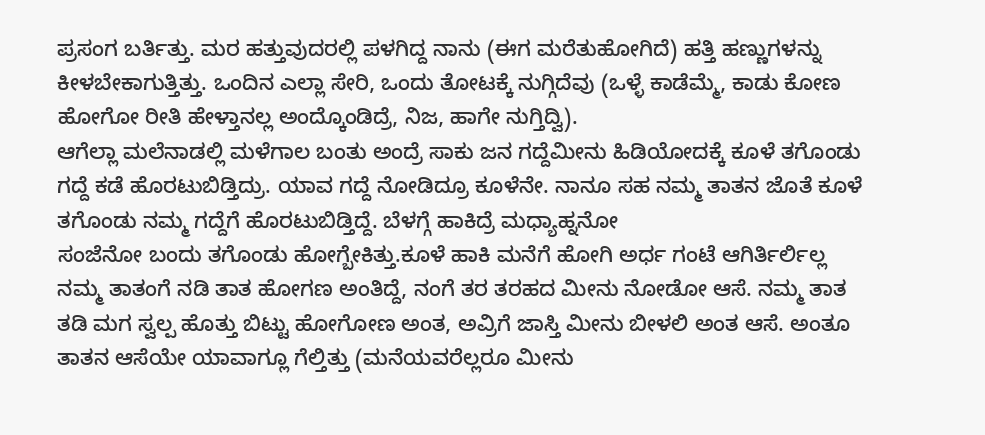ಪ್ರಸಂಗ ಬರ್ತಿತ್ತು. ಮರ ಹತ್ತುವುದರಲ್ಲಿ ಪಳಗಿದ್ದ ನಾನು (ಈಗ ಮರೆತುಹೋಗಿದೆ) ಹತ್ತಿ ಹಣ್ಣುಗಳನ್ನು ಕೀಳಬೇಕಾಗುತ್ತಿತ್ತು. ಒಂದಿನ ಎಲ್ಲಾ ಸೇರಿ, ಒಂದು ತೋಟಕ್ಕೆ ನುಗ್ಗಿದೆವು (ಒಳ್ಳೆ ಕಾಡೆಮ್ಮೆ, ಕಾಡು ಕೋಣ ಹೋಗೋ ರೀತಿ ಹೇಳ್ತಾನಲ್ಲ ಅಂದ್ಕೊಂಡಿದ್ರೆ, ನಿಜ, ಹಾಗೇ ನುಗ್ತಿದ್ವಿ).
ಆಗೆಲ್ಲಾ ಮಲೆನಾಡಲ್ಲಿ ಮಳೆಗಾಲ ಬಂತು ಅಂದ್ರೆ ಸಾಕು ಜನ ಗದ್ದೆಮೀನು ಹಿಡಿಯೋದಕ್ಕೆ ಕೂಳೆ ತಗೊಂಡು ಗದ್ದೆ ಕಡೆ ಹೊರಟುಬಿಡ್ತಿದ್ರು. ಯಾವ ಗದ್ದೆ ನೋಡಿದ್ರೂ ಕೂಳೆನೇ. ನಾನೂ ಸಹ ನಮ್ಮ ತಾತನ ಜೊತೆ ಕೂಳೆ ತಗೊಂಡು ನಮ್ಮ ಗದ್ದೆಗೆ ಹೊರಟುಬಿಡ್ತಿದ್ದೆ. ಬೆಳಗ್ಗೆ ಹಾಕಿದ್ರೆ ಮಧ್ಯಾಹ್ನನೋ
ಸಂಜೆನೋ ಬಂದು ತಗೊಂಡು ಹೋಗ್ಬೇಕಿತ್ತು.ಕೂಳೆ ಹಾಕಿ ಮನೆಗೆ ಹೋಗಿ ಅರ್ಧ ಗಂಟೆ ಆಗಿರ್ತಿರ್ಲಿಲ್ಲ ನಮ್ಮ ತಾತಂಗೆ ನಡಿ ತಾತ ಹೋಗಣ ಅಂತಿದ್ದೆ, ನಂಗೆ ತರ ತರಹದ ಮೀನು ನೋಡೋ ಆಸೆ. ನಮ್ಮ ತಾತ ತಡಿ ಮಗ ಸ್ವಲ್ಪ ಹೊತ್ತು ಬಿಟ್ಟು ಹೋಗೋಣ ಅಂತ, ಅವ್ರಿಗೆ ಜಾಸ್ತಿ ಮೀನು ಬೀಳಲಿ ಅಂತ ಆಸೆ. ಅಂತೂ ತಾತನ ಆಸೆಯೇ ಯಾವಾಗ್ಲೂ ಗೆಲ್ತಿತ್ತು (ಮನೆಯವರೆಲ್ಲರೂ ಮೀನು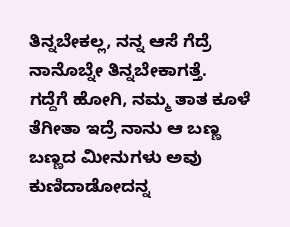ತಿನ್ನಬೇಕಲ್ಲ, ನನ್ನ ಆಸೆ ಗೆದ್ರೆ ನಾನೊಬ್ನೇ ತಿನ್ನಬೇಕಾಗತ್ತೆ.
ಗದ್ದೆಗೆ ಹೋಗಿ, ನಮ್ಮ ತಾತ ಕೂಳೆ ತೆಗೀತಾ ಇದ್ರೆ ನಾನು ಆ ಬಣ್ಣ ಬಣ್ಣದ ಮೀನುಗಳು ಅವು ಕುಣಿದಾಡೋದನ್ನ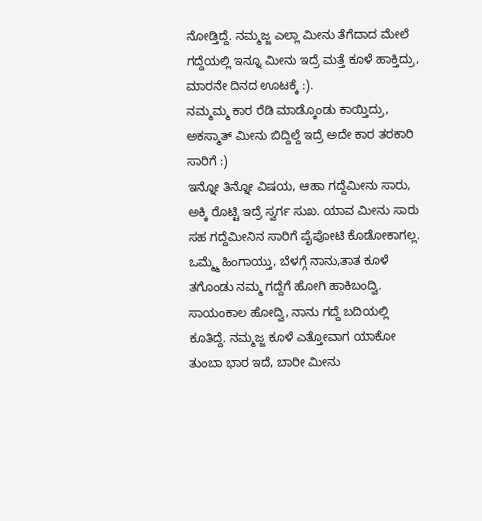ನೋಡ್ತಿದ್ದೆ. ನಮ್ಮಜ್ಜ ಎಲ್ಲಾ ಮೀನು ತೆಗೆದಾದ ಮೇಲೆ ಗದ್ದೆಯಲ್ಲಿ ಇನ್ನೂ ಮೀನು ಇದ್ರೆ ಮತ್ತೆ ಕೂಳೆ ಹಾಕ್ತಿದ್ರು, ಮಾರನೇ ದಿನದ ಊಟಕ್ಕೆ :).
ನಮ್ಮಮ್ಮ ಕಾರ ರೆಡಿ ಮಾಡ್ಕೊಂಡು ಕಾಯ್ತಿದ್ರು, ಅಕಸ್ಮಾತ್ ಮೀನು ಬಿದ್ದಿಲ್ದೆ ಇದ್ರೆ ಅದೇ ಕಾರ ತರಕಾರಿ ಸಾರಿಗೆ :)
ಇನ್ನೋ ತಿನ್ನೋ ವಿಷಯ, ಆಹಾ ಗದ್ದೆಮೀನು ಸಾರು, ಅಕ್ಕಿ ರೊಟ್ಟಿ ಇದ್ರೆ ಸ್ವರ್ಗ ಸುಖ. ಯಾವ ಮೀನು ಸಾರು ಸಹ ಗದ್ದೆಮೀನಿನ ಸಾರಿಗೆ ಪೈಪೋಟಿ ಕೊಡೋಕಾಗಲ್ಲ.
ಒಮ್ಮ್ಮೆ ಹಿಂಗಾಯ್ತು, ಬೆಳಗ್ಗೆ ನಾನು,ತಾತ ಕೂಳೆ ತಗೊಂಡು ನಮ್ಮ ಗದ್ದೆಗೆ ಹೋಗಿ ಹಾಕಿಬಂದ್ವಿ. ಸಾಯಂಕಾಲ ಹೋದ್ವಿ, ನಾನು ಗದ್ದೆ ಬದಿಯಲ್ಲಿ ಕೂತಿದ್ದೆ. ನಮ್ಮಜ್ಜ ಕೂಳೆ ಎತ್ತೋವಾಗ ಯಾಕೋ ತುಂಬಾ ಭಾರ ಇದೆ, ಬಾರೀ ಮೀನು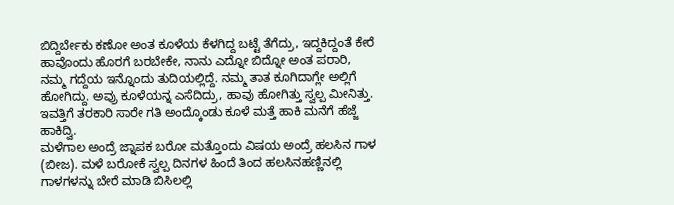ಬಿದ್ದಿರ್ಬೇಕು ಕಣೋ ಅಂತ ಕೂಳೆಯ ಕೆಳಗಿದ್ದ ಬಟ್ಟೆ ತೆಗೆದ್ರು, ಇದ್ದಕಿದ್ದಂತೆ ಕೇರೆ ಹಾವೊಂದು ಹೊರಗೆ ಬರಬೇಕೇ, ನಾನು ಎದ್ನೋ ಬಿದ್ನೋ ಅಂತ ಪರಾರಿ, ನಮ್ಮ ಗದ್ದೆಯ ಇನ್ನೊಂದು ತುದಿಯಲ್ಲಿದ್ದೆ. ನಮ್ಮ ತಾತ ಕೂಗಿದಾಗ್ಲೇ ಅಲ್ಲಿಗೆ ಹೋಗಿದ್ದು. ಅವ್ರು ಕೂಳೆಯನ್ನ ಎಸೆದಿದ್ರು, ಹಾವು ಹೋಗಿತ್ತು ಸ್ವಲ್ಪ ಮೀನಿತ್ತು. ಇವತ್ತಿಗೆ ತರಕಾರಿ ಸಾರೇ ಗತಿ ಅಂದ್ಕೊಂಡು ಕೂಳೆ ಮತ್ತೆ ಹಾಕಿ ಮನೆಗೆ ಹೆಜ್ಜೆ ಹಾಕಿದ್ವಿ.
ಮಳೆಗಾಲ ಅಂದ್ರೆ ಜ್ನಾಪಕ ಬರೋ ಮತ್ತೊಂದು ವಿಷಯ ಅಂದ್ರೆ ಹಲಸಿನ ಗಾಳ (ಬೀಜ). ಮಳೆ ಬರೋಕೆ ಸ್ವಲ್ಪ ದಿನಗಳ ಹಿಂದೆ ತಿಂದ ಹಲಸಿನಹಣ್ಣಿನಲ್ಲಿ ಗಾಳಗಳನ್ನು ಬೇರೆ ಮಾಡಿ ಬಿಸಿಲಲ್ಲಿ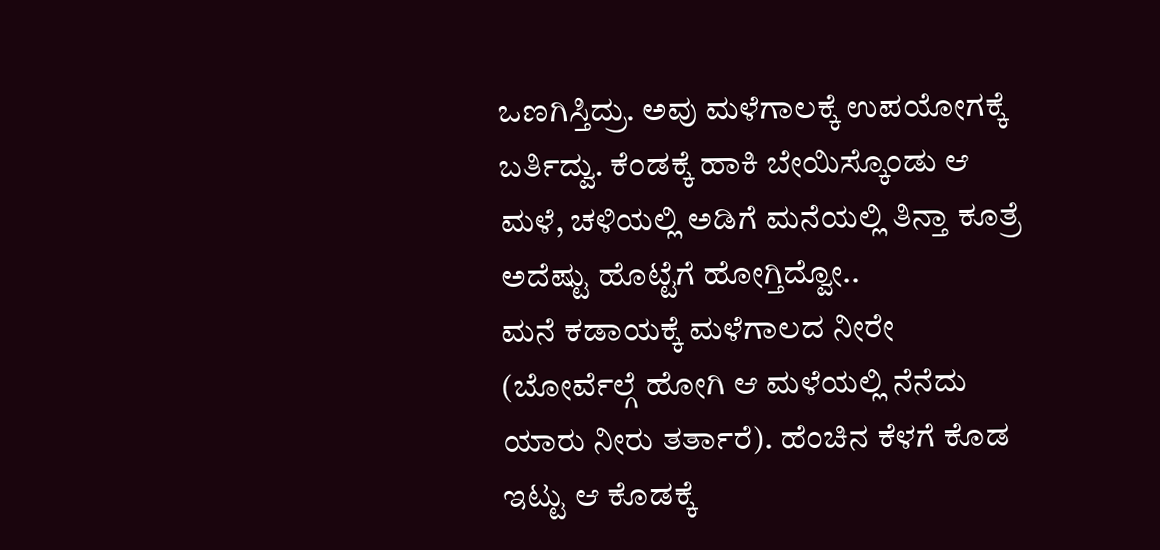ಒಣಗಿಸ್ತಿದ್ರು. ಅವು ಮಳೆಗಾಲಕ್ಕೆ ಉಪಯೋಗಕ್ಕೆ ಬರ್ತಿದ್ವು. ಕೆಂಡಕ್ಕೆ ಹಾಕಿ ಬೇಯಿಸ್ಕೊಂಡು ಆ ಮಳೆ, ಚಳಿಯಲ್ಲಿ ಅಡಿಗೆ ಮನೆಯಲ್ಲಿ ತಿನ್ತಾ ಕೂತ್ರೆ ಅದೆಷ್ಟು ಹೊಟ್ಟೆಗೆ ಹೋಗ್ತಿದ್ವೋ..
ಮನೆ ಕಡಾಯಕ್ಕೆ ಮಳೆಗಾಲದ ನೀರೇ (ಬೋರ್ವೆಲ್ಗೆ ಹೋಗಿ ಆ ಮಳೆಯಲ್ಲಿ ನೆನೆದು ಯಾರು ನೀರು ತರ್ತಾರೆ). ಹೆಂಚಿನ ಕೆಳಗೆ ಕೊಡ ಇಟ್ಟು ಆ ಕೊಡಕ್ಕೆ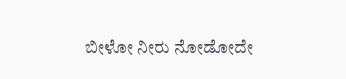ಬೀಳೋ ನೀರು ನೋಡೋದೇ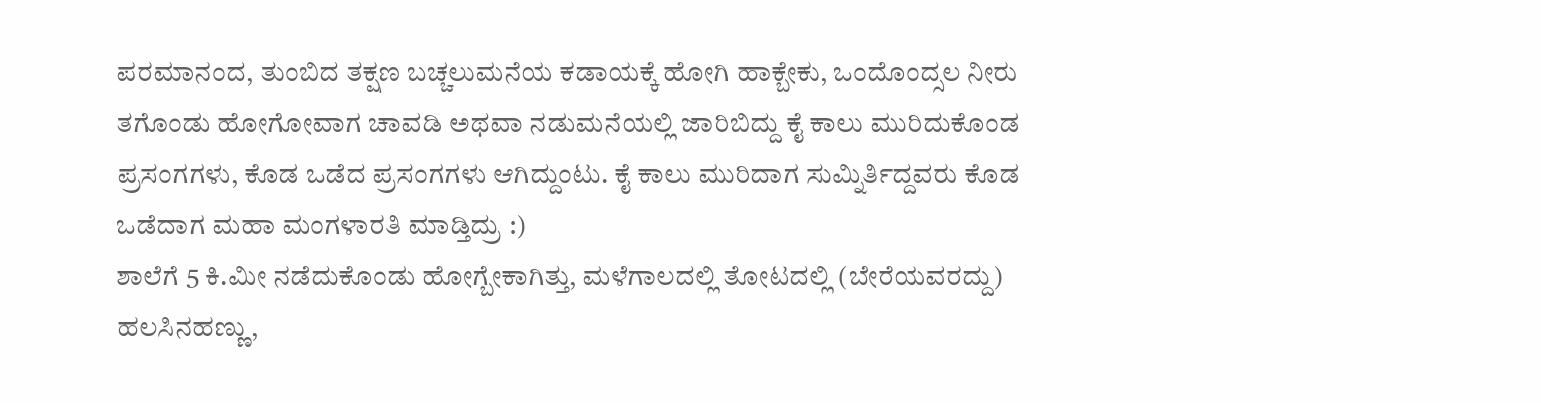ಪರಮಾನಂದ, ತುಂಬಿದ ತಕ್ಷಣ ಬಚ್ಚಲುಮನೆಯ ಕಡಾಯಕ್ಕೆ ಹೋಗಿ ಹಾಕ್ಬೇಕು, ಒಂದೊಂದ್ಸಲ ನೀರು ತಗೊಂಡು ಹೋಗೋವಾಗ ಚಾವಡಿ ಅಥವಾ ನಡುಮನೆಯಲ್ಲಿ ಜಾರಿಬಿದ್ದು ಕೈ ಕಾಲು ಮುರಿದುಕೊಂಡ ಪ್ರಸಂಗಗಳು, ಕೊಡ ಒಡೆದ ಪ್ರಸಂಗಗಳು ಆಗಿದ್ದುಂಟು. ಕೈ ಕಾಲು ಮುರಿದಾಗ ಸುಮ್ನಿರ್ತಿದ್ದವರು ಕೊಡ ಒಡೆದಾಗ ಮಹಾ ಮಂಗಳಾರತಿ ಮಾಡ್ತಿದ್ರು :)
ಶಾಲೆಗೆ 5 ಕಿ.ಮೀ ನಡೆದುಕೊಂಡು ಹೋಗ್ಬೇಕಾಗಿತ್ತು, ಮಳೆಗಾಲದಲ್ಲಿ ತೋಟದಲ್ಲಿ (ಬೇರೆಯವರದ್ದು) ಹಲಸಿನಹಣ್ಣು,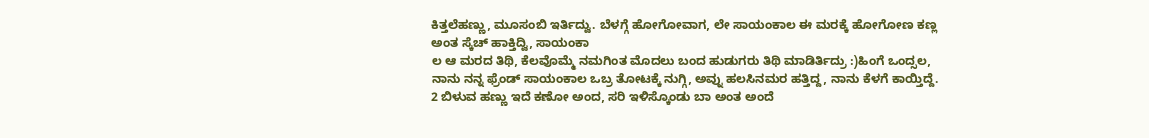ಕಿತ್ತಲೆಹಣ್ಣು, ಮೂಸಂಬಿ ಇರ್ತಿದ್ವು. ಬೆಳಗ್ಗೆ ಹೋಗೋವಾಗ, ಲೇ ಸಾಯಂಕಾಲ ಈ ಮರಕ್ಕೆ ಹೋಗೋಣ ಕಣ್ಲ ಅಂತ ಸ್ಕೆಚ್ ಹಾಕ್ತಿದ್ವಿ, ಸಾಯಂಕಾ
ಲ ಆ ಮರದ ತಿಥಿ, ಕೆಲವೊಮ್ಮೆ ನಮಗಿಂತ ಮೊದಲು ಬಂದ ಹುಡುಗರು ತಿಥಿ ಮಾಡಿರ್ತಿದ್ರು :)ಹಿಂಗೆ ಒಂದ್ಸಲ, ನಾನು ನನ್ನ ಫ್ರೆಂಡ್ ಸಾಯಂಕಾಲ ಒಬ್ರ ತೋಟಕ್ಕೆ ನುಗ್ಗಿ, ಅವ್ನು ಹಲಸಿನಮರ ಹತ್ತಿದ್ದ, ನಾನು ಕೆಳಗೆ ಕಾಯ್ತಿದ್ದೆ. 2 ಬಿಳುವ ಹಣ್ಣು ಇದೆ ಕಣೋ ಅಂದ, ಸರಿ ಇಳಿಸ್ಕೊಂಡು ಬಾ ಅಂತ ಅಂದೆ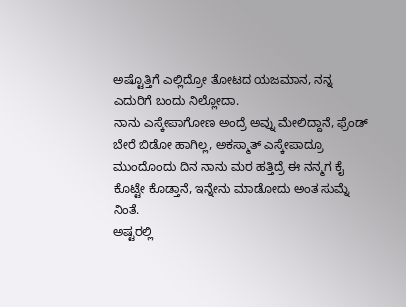ಅಷ್ಟೊತ್ತಿಗೆ ಎಲ್ಲಿದ್ರೋ ತೋಟದ ಯಜಮಾನ, ನನ್ನ ಎದುರಿಗೆ ಬಂದು ನಿಲ್ಲೋದಾ.
ನಾನು ಎಸ್ಕೇಪಾಗೋಣ ಅಂದ್ರೆ ಅವ್ನು ಮೇಲಿದ್ದಾನೆ, ಫ್ರೆಂಡ್ ಬೇರೆ ಬಿಡೋ ಹಾಗಿಲ್ಲ, ಅಕಸ್ಮಾತ್ ಎಸ್ಕೇಪಾದ್ರೂ ಮುಂದೊಂದು ದಿನ ನಾನು ಮರ ಹತ್ತಿದ್ರೆ ಈ ನನ್ಮಗ ಕೈ ಕೊಟ್ಟೇ ಕೊಡ್ತಾನೆ, ಇನ್ನೇನು ಮಾಡೋದು ಅಂತ ಸುಮ್ನೆ ನಿಂತೆ.
ಅಷ್ಟರಲ್ಲಿ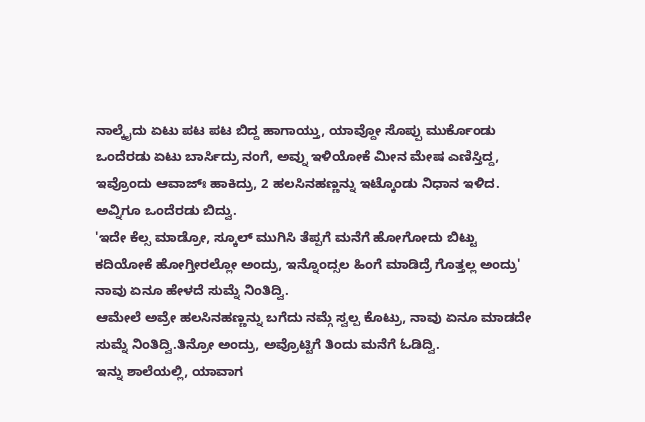ನಾಲ್ಕೈದು ಏಟು ಪಟ ಪಟ ಬಿದ್ದ ಹಾಗಾಯ್ತು, ಯಾವ್ದೋ ಸೊಪ್ಪು ಮುರ್ಕೊಂಡು ಒಂದೆರಡು ಏಟು ಬಾರ್ಸಿದ್ರು ನಂಗೆ, ಅವ್ನು ಇಳಿಯೋಕೆ ಮೀನ ಮೇಷ ಎಣಿಸ್ತಿದ್ದ, ಇವ್ರೊಂದು ಆವಾಜ್ಃ ಹಾಕಿದ್ರು, 2 ಹಲಸಿನಹಣ್ಣನ್ನು ಇಟ್ಕೊಂಡು ನಿಧಾನ ಇಳಿದ. ಅವ್ನಿಗೂ ಒಂದೆರಡು ಬಿದ್ವು.
'ಇದೇ ಕೆಲ್ಸ ಮಾಡ್ರೋ, ಸ್ಕೂಲ್ ಮುಗಿಸಿ ತೆಪ್ಪಗೆ ಮನೆಗೆ ಹೋಗೋದು ಬಿಟ್ಟು ಕದಿಯೋಕೆ ಹೋಗ್ತೀರಲ್ಲೋ ಅಂದ್ರು, ಇನ್ನೊಂದ್ಸಲ ಹಿಂಗೆ ಮಾಡಿದ್ರೆ ಗೊತ್ತಲ್ಲ ಅಂದ್ರು' ನಾವು ಏನೂ ಹೇಳದೆ ಸುಮ್ನೆ ನಿಂತಿದ್ವಿ.
ಆಮೇಲೆ ಅವ್ರೇ ಹಲಸಿನಹಣ್ಣನ್ನು ಬಗೆದು ನಮ್ಗೆ ಸ್ವಲ್ಪ ಕೊಟ್ರು, ನಾವು ಏನೂ ಮಾಡದೇ ಸುಮ್ನೆ ನಿಂತಿದ್ವಿ.ತಿನ್ರೋ ಅಂದ್ರು, ಅವ್ರೊಟ್ಟಿಗೆ ತಿಂದು ಮನೆಗೆ ಓಡಿದ್ವಿ.
ಇನ್ನು ಶಾಲೆಯಲ್ಲಿ, ಯಾವಾಗ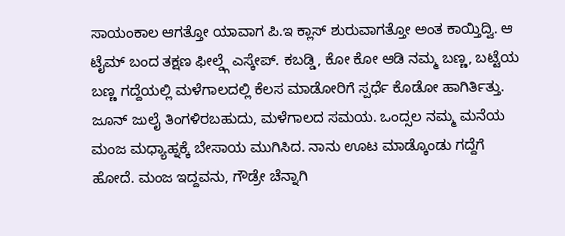ಸಾಯಂಕಾಲ ಆಗತ್ತೋ ಯಾವಾಗ ಪಿ.ಇ ಕ್ಲಾಸ್ ಶುರುವಾಗತ್ತೋ ಅಂತ ಕಾಯ್ತಿದ್ವಿ. ಆ ಟೈಮ್ ಬಂದ ತಕ್ಷಣ ಫೀಲ್ಡ್ಗೆ ಎಸ್ಕೇಪ್. ಕಬಡ್ಡಿ, ಕೋ ಕೋ ಆಡಿ ನಮ್ಮ ಬಣ್ಣ, ಬಟ್ಟೆಯ ಬಣ್ಣ ಗದ್ದೆಯಲ್ಲಿ ಮಳೆಗಾಲದಲ್ಲಿ ಕೆಲಸ ಮಾಡೋರಿಗೆ ಸ್ಪರ್ಧೆ ಕೊಡೋ ಹಾಗಿರ್ತಿತ್ತು.
ಜೂನ್ ಜುಲೈ ತಿಂಗಳಿರಬಹುದು, ಮಳೆಗಾಲದ ಸಮಯ. ಒಂದ್ಸಲ ನಮ್ಮ ಮನೆಯ ಮಂಜ ಮಧ್ಯಾಹ್ನಕ್ಕೆ ಬೇಸಾಯ ಮುಗಿಸಿದ. ನಾನು ಊಟ ಮಾಡ್ಕೊಂಡು ಗದ್ದೆಗೆ ಹೋದೆ. ಮಂಜ ಇದ್ದವನು, ಗೌಡ್ರೇ ಚೆನ್ನಾಗಿ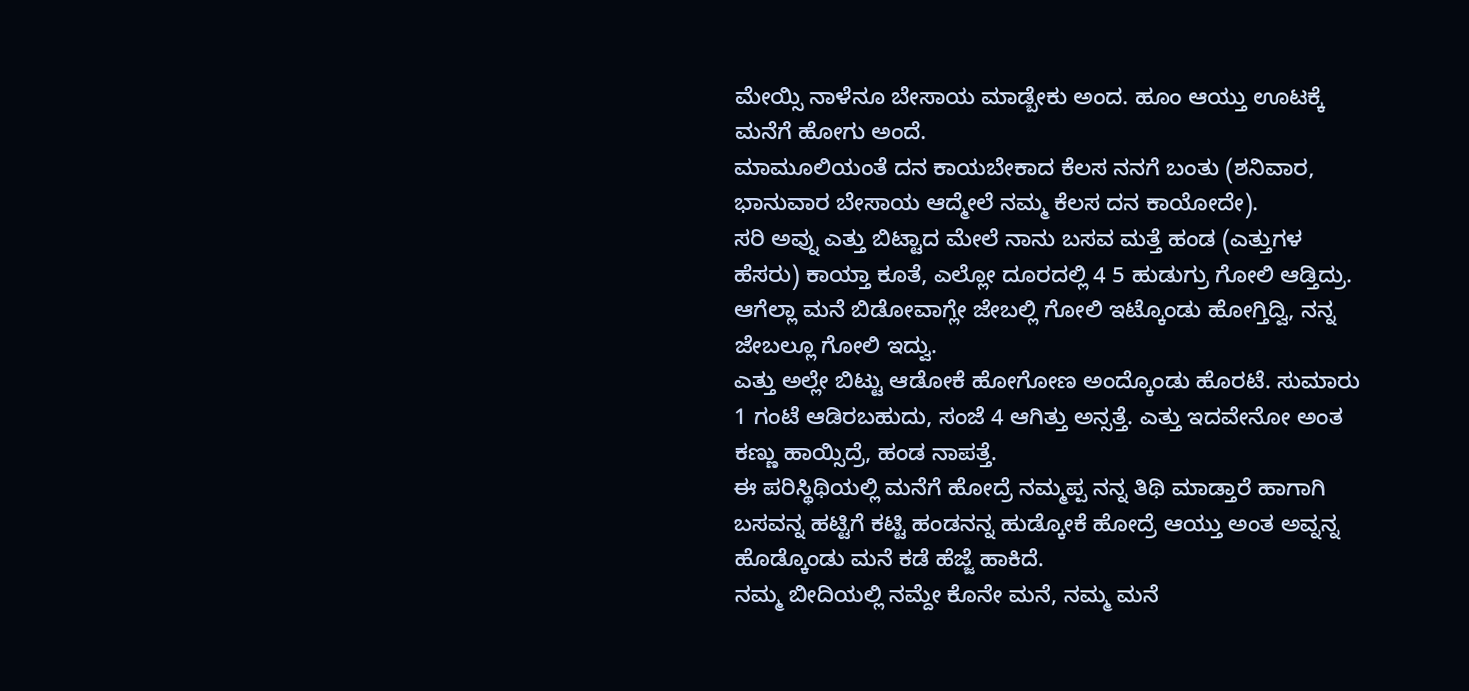ಮೇಯ್ಸಿ ನಾಳೆನೂ ಬೇಸಾಯ ಮಾಡ್ಬೇಕು ಅಂದ. ಹೂಂ ಆಯ್ತು ಊಟಕ್ಕೆ ಮನೆಗೆ ಹೋಗು ಅಂದೆ.
ಮಾಮೂಲಿಯಂತೆ ದನ ಕಾಯಬೇಕಾದ ಕೆಲಸ ನನಗೆ ಬಂತು (ಶನಿವಾರ, ಭಾನುವಾರ ಬೇಸಾಯ ಆದ್ಮೇಲೆ ನಮ್ಮ ಕೆಲಸ ದನ ಕಾಯೋದೇ).
ಸರಿ ಅವ್ನು ಎತ್ತು ಬಿಟ್ಟಾದ ಮೇಲೆ ನಾನು ಬಸವ ಮತ್ತೆ ಹಂಡ (ಎತ್ತುಗಳ ಹೆಸರು) ಕಾಯ್ತಾ ಕೂತೆ, ಎಲ್ಲೋ ದೂರದಲ್ಲಿ 4 5 ಹುಡುಗ್ರು ಗೋಲಿ ಆಡ್ತಿದ್ರು. ಆಗೆಲ್ಲಾ ಮನೆ ಬಿಡೋವಾಗ್ಲೇ ಜೇಬಲ್ಲಿ ಗೋಲಿ ಇಟ್ಕೊಂಡು ಹೋಗ್ತಿದ್ವಿ, ನನ್ನ ಜೇಬಲ್ಲೂ ಗೋಲಿ ಇದ್ವು.
ಎತ್ತು ಅಲ್ಲೇ ಬಿಟ್ಟು ಆಡೋಕೆ ಹೋಗೋಣ ಅಂದ್ಕೊಂಡು ಹೊರಟೆ. ಸುಮಾರು 1 ಗಂಟೆ ಆಡಿರಬಹುದು, ಸಂಜೆ 4 ಆಗಿತ್ತು ಅನ್ಸತ್ತೆ. ಎತ್ತು ಇದವೇನೋ ಅಂತ ಕಣ್ಣು ಹಾಯ್ಸಿದ್ರೆ, ಹಂಡ ನಾಪತ್ತೆ.
ಈ ಪರಿಸ್ಥಿಥಿಯಲ್ಲಿ ಮನೆಗೆ ಹೋದ್ರೆ ನಮ್ಮಪ್ಪ ನನ್ನ ತಿಥಿ ಮಾಡ್ತಾರೆ ಹಾಗಾಗಿ ಬಸವನ್ನ ಹಟ್ಟಿಗೆ ಕಟ್ಟಿ ಹಂಡನನ್ನ ಹುಡ್ಕೋಕೆ ಹೋದ್ರೆ ಆಯ್ತು ಅಂತ ಅವ್ನನ್ನ ಹೊಡ್ಕೊಂಡು ಮನೆ ಕಡೆ ಹೆಜ್ಜೆ ಹಾಕಿದೆ.
ನಮ್ಮ ಬೀದಿಯಲ್ಲಿ ನಮ್ದೇ ಕೊನೇ ಮನೆ, ನಮ್ಮ ಮನೆ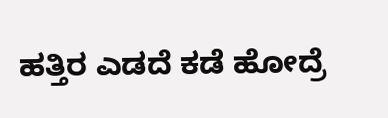ಹತ್ತಿರ ಎಡದೆ ಕಡೆ ಹೋದ್ರೆ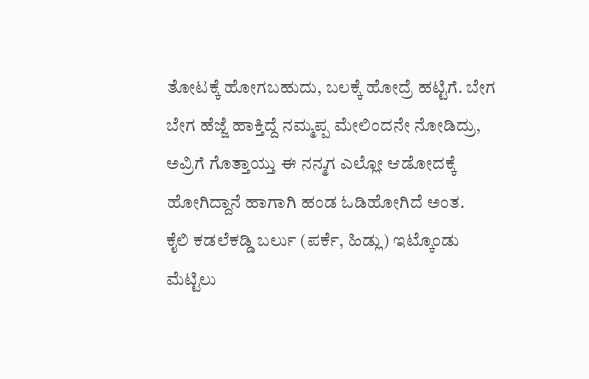ತೋಟಕ್ಕೆ ಹೋಗಬಹುದು, ಬಲಕ್ಕೆ ಹೋದ್ರೆ ಹಟ್ಟಿಗೆ. ಬೇಗ ಬೇಗ ಹೆಜ್ಜೆ ಹಾಕ್ತಿದ್ದೆ ನಮ್ಮಪ್ಪ ಮೇಲಿಂದನೇ ನೋಡಿದ್ರು,
ಅವ್ರಿಗೆ ಗೊತ್ತಾಯ್ತು ಈ ನನ್ಮಗ ಎಲ್ಲೋ ಆಡೋದಕ್ಕೆ ಹೋಗಿದ್ದಾನೆ ಹಾಗಾಗಿ ಹಂಡ ಓಡಿಹೋಗಿದೆ ಅಂತ.
ಕೈಲಿ ಕಡಲೆಕಡ್ಡಿ ಬರ್ಲು (ಪರ್ಕೆ, ಹಿಡ್ಲು) ಇಟ್ಕೊಂಡು ಮೆಟ್ಟಿಲು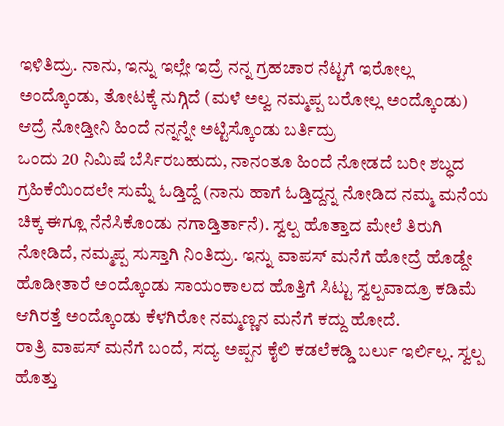ಇಳಿತಿದ್ರು. ನಾನು, ಇನ್ನು ಇಲ್ಲೇ ಇದ್ರೆ ನನ್ನ ಗ್ರಹಚಾರ ನೆಟ್ಟಗೆ ಇರೋಲ್ಲ ಅಂದ್ಕೊಂಡು, ತೋಟಕ್ಕೆ ನುಗ್ಗಿದೆ (ಮಳೆ ಅಲ್ವ ನಮ್ಮಪ್ಪ ಬರೋಲ್ಲ ಅಂದ್ಕೊಂಡು) ಆದ್ರೆ ನೋಡ್ತೀನಿ ಹಿಂದೆ ನನ್ನನ್ನೇ ಅಟ್ಟಿಸ್ಕೊಂಡು ಬರ್ತಿದ್ರು
ಒಂದು 20 ನಿಮಿಷೆ ಬೆರ್ಸಿರಬಹುದು, ನಾನಂತೂ ಹಿಂದೆ ನೋಡದೆ ಬರೀ ಶಬ್ಧದ ಗ್ರಹಿಕೆಯಿಂದಲೇ ಸುಮ್ನೆ ಓಡ್ತಿದ್ದೆ (ನಾನು ಹಾಗೆ ಓಡ್ತಿದ್ದನ್ನ ನೋಡಿದ ನಮ್ಮ ಮನೆಯ ಚಿಕ್ಕ ಈಗ್ಲೂ ನೆನೆಸಿಕೊಂಡು ನಗಾಡ್ತಿರ್ತಾನೆ). ಸ್ವಲ್ಪ ಹೊತ್ತಾದ ಮೇಲೆ ತಿರುಗಿ ನೋಡಿದೆ, ನಮ್ಮಪ್ಪ ಸುಸ್ತಾಗಿ ನಿಂತಿದ್ರು. ಇನ್ನು ವಾಪಸ್ ಮನೆಗೆ ಹೋದ್ರೆ ಹೊಡ್ದೇ ಹೊಡೀತಾರೆ ಅಂದ್ಕೊಂಡು ಸಾಯಂಕಾಲದ ಹೊತ್ತಿಗೆ ಸಿಟ್ಟು ಸ್ವಲ್ಪವಾದ್ರೂ ಕಡಿಮೆ ಆಗಿರತ್ತೆ ಅಂದ್ಕೊಂಡು ಕೆಳಗಿರೋ ನಮ್ಮಣ್ಣನ ಮನೆಗೆ ಕದ್ದು ಹೋದೆ.
ರಾತ್ರಿ ವಾಪಸ್ ಮನೆಗೆ ಬಂದೆ, ಸದ್ಯ ಅಪ್ಪನ ಕೈಲಿ ಕಡಲೆಕಡ್ಡಿ ಬರ್ಲು ಇರ್ಲಿಲ್ಲ. ಸ್ವಲ್ಪ ಹೊತ್ತು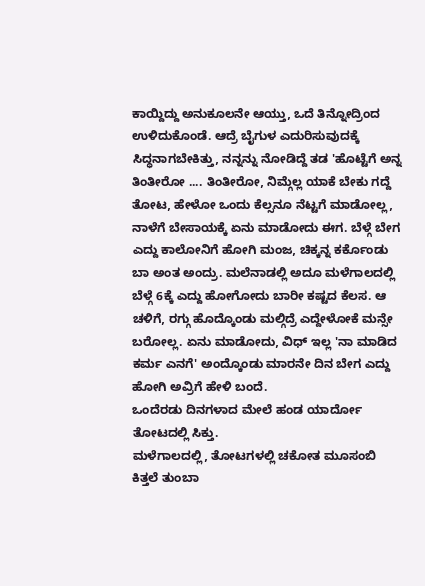ಕಾಯ್ದಿದ್ದು ಅನುಕೂಲನೇ ಆಯ್ತು, ಒದೆ ತಿನ್ನೋದ್ರಿಂದ ಉಳಿದುಕೊಂಡೆ. ಆದ್ರೆ ಬೈಗುಳ ಎದುರಿಸುವುದಕ್ಕೆ ಸಿದ್ಧನಾಗಬೇಕಿತ್ತು, ನನ್ನನ್ನು ನೋಡಿದ್ದೆ ತಡ 'ಹೊಟ್ಟೆಗೆ ಅನ್ನ ತಿಂತೀರೋ .... ತಿಂತೀರೋ, ನಿಮ್ಗೆಲ್ಲ ಯಾಕೆ ಬೇಕು ಗದ್ದೆ ತೋಟ, ಹೇಳೋ ಒಂದು ಕೆಲ್ಸನೂ ನೆಟ್ಟಗೆ ಮಾಡೋಲ್ಲ, ನಾಳೆಗೆ ಬೇಸಾಯಕ್ಕೆ ಏನು ಮಾಡೋದು ಈಗ. ಬೆಳ್ಗೆ ಬೇಗ ಎದ್ದು ಕಾಲೋನಿಗೆ ಹೋಗಿ ಮಂಜ, ಚಿಕ್ಕನ್ನ ಕರ್ಕೊಂಡು ಬಾ ಅಂತ ಅಂದ್ರು. ಮಲೆನಾಡಲ್ಲಿ ಅದೂ ಮಳೆಗಾಲದಲ್ಲಿ ಬೆಳ್ಗೆ 6ಕ್ಕೆ ಎದ್ದು ಹೋಗೋದು ಬಾರೀ ಕಷ್ಟದ ಕೆಲಸ. ಆ ಚಳಿಗೆ, ರಗ್ಗು ಹೊದ್ಕೊಂಡು ಮಲ್ಗಿದ್ರೆ ಎದ್ದೇಳೋಕೆ ಮನ್ಸೇ ಬರೋಲ್ಲ. ಏನು ಮಾಡೋದು, ವಿಧ್ ಇಲ್ಲ 'ನಾ ಮಾಡಿದ ಕರ್ಮ ಎನಗೆ' ಅಂದ್ಕೊಂಡು ಮಾರನೇ ದಿನ ಬೇಗ ಎದ್ದು ಹೋಗಿ ಅವ್ರಿಗೆ ಹೇಳಿ ಬಂದೆ.
ಒಂದೆರಡು ದಿನಗಳಾದ ಮೇಲೆ ಹಂಡ ಯಾರ್ದೋ ತೋಟದಲ್ಲಿ ಸಿಕ್ತು.
ಮಳೆಗಾಲದಲ್ಲಿ, ತೋಟಗಳಲ್ಲಿ ಚಕೋತ ಮೂಸಂಬಿ ಕಿತ್ತಲೆ ತುಂಬಾ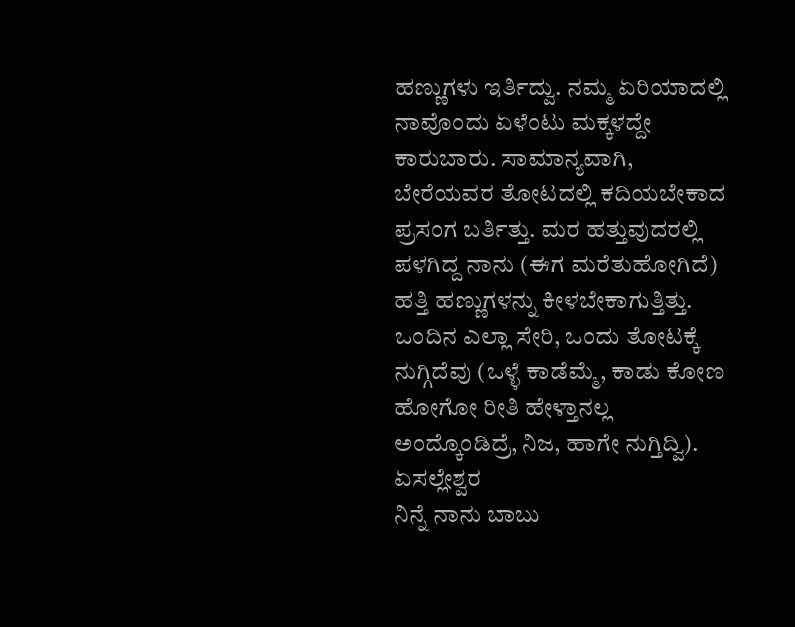ಹಣ್ಣುಗಳು ಇರ್ತಿದ್ವು. ನಮ್ಮ ಏರಿಯಾದಲ್ಲಿ ನಾವೊಂದು ಏಳೆಂಟು ಮಕ್ಕಳದ್ದೇ ಕಾರುಬಾರು. ಸಾಮಾನ್ಯವಾಗಿ, ಬೇರೆಯವರ ತೋಟದಲ್ಲಿ ಕದಿಯಬೇಕಾದ ಪ್ರಸಂಗ ಬರ್ತಿತ್ತು. ಮರ ಹತ್ತುವುದರಲ್ಲಿ ಪಳಗಿದ್ದ ನಾನು (ಈಗ ಮರೆತುಹೋಗಿದೆ) ಹತ್ತಿ ಹಣ್ಣುಗಳನ್ನು ಕೀಳಬೇಕಾಗುತ್ತಿತ್ತು. ಒಂದಿನ ಎಲ್ಲಾ ಸೇರಿ, ಒಂದು ತೋಟಕ್ಕೆ ನುಗ್ಗಿದೆವು (ಒಳ್ಳೆ ಕಾಡೆಮ್ಮೆ, ಕಾಡು ಕೋಣ ಹೋಗೋ ರೀತಿ ಹೇಳ್ತಾನಲ್ಲ ಅಂದ್ಕೊಂಡಿದ್ರೆ, ನಿಜ, ಹಾಗೇ ನುಗ್ತಿದ್ವಿ).
ಏಸಲ್ಲೇಶ್ವರ
ನಿನ್ನೆ ನಾನು ಬಾಬು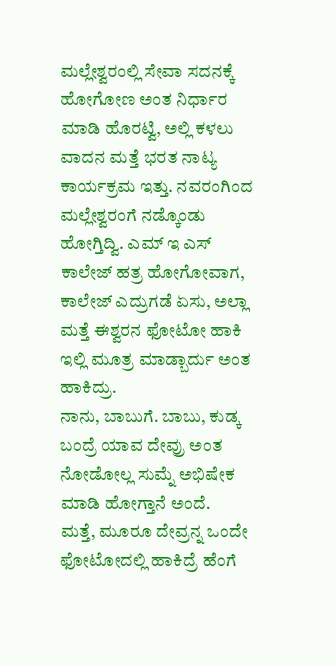ಮಲ್ಲೇಶ್ವರಂಲ್ಲಿ ಸೇವಾ ಸದನಕ್ಕೆ ಹೋಗೋಣ ಅಂತ ನಿರ್ಧಾರ ಮಾಡಿ ಹೊರಟ್ವಿ, ಅಲ್ಲಿ ಕಳಲು ವಾದನ ಮತ್ತೆ ಭರತ ನಾಟ್ಯ ಕಾರ್ಯಕ್ರಮ ಇತ್ತು. ನವರಂಗಿಂದ ಮಲ್ಲೇಶ್ವರಂಗೆ ನಡ್ಕೊಂಡು ಹೋಗ್ತಿದ್ವಿ. ಎಮ್ ಇ ಎಸ್ ಕಾಲೇಜ್ ಹತ್ರ ಹೋಗೋವಾಗ, ಕಾಲೇಜ್ ಎದ್ರುಗಡೆ ಏಸು, ಅಲ್ಲಾ ಮತ್ತೆ ಈಶ್ವರನ ಫೋಟೋ ಹಾಕಿ ಇಲ್ಲಿ ಮೂತ್ರ ಮಾಡ್ಬಾರ್ದು ಅಂತ ಹಾಕಿದ್ರು.
ನಾನು, ಬಾಬುಗೆ. ಬಾಬು, ಕುಡ್ಕ ಬಂದ್ರೆ ಯಾವ ದೇವ್ರು ಅಂತ ನೋಡೋಲ್ಲ ಸುಮ್ನೆ ಅಭಿಷೇಕ ಮಾಡಿ ಹೋಗ್ತಾನೆ ಅಂದೆ.
ಮತ್ತೆ, ಮೂರೂ ದೇವ್ರನ್ನ ಒಂದೇ ಫೋಟೋದಲ್ಲಿ ಹಾಕಿದ್ರೆ ಹೆಂಗೆ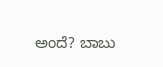ಅಂದೆ? ಬಾಬು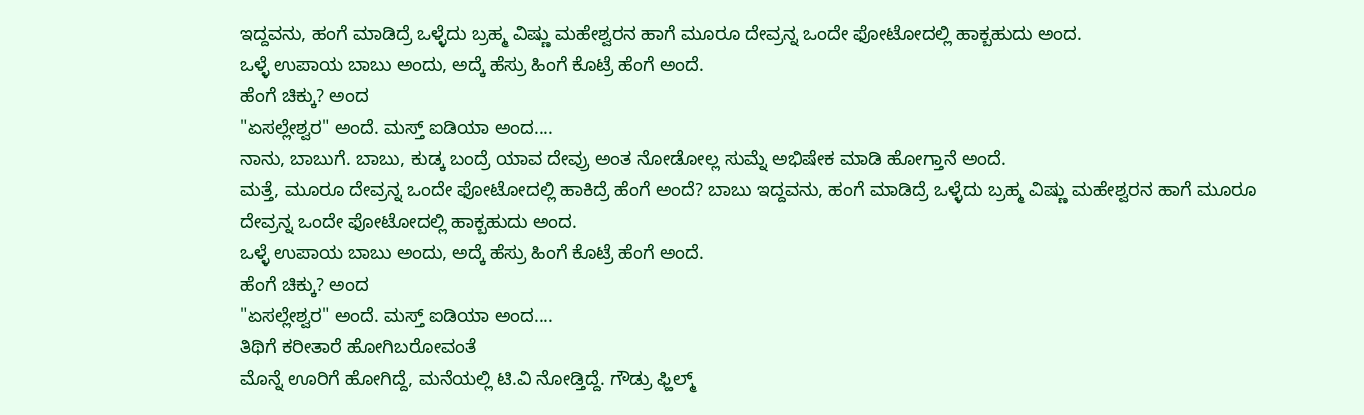ಇದ್ದವನು, ಹಂಗೆ ಮಾಡಿದ್ರೆ ಒಳ್ಳೆದು ಬ್ರಹ್ಮ ವಿಷ್ಣು ಮಹೇಶ್ವರನ ಹಾಗೆ ಮೂರೂ ದೇವ್ರನ್ನ ಒಂದೇ ಫೋಟೋದಲ್ಲಿ ಹಾಕ್ಬಹುದು ಅಂದ.
ಒಳ್ಳೆ ಉಪಾಯ ಬಾಬು ಅಂದು, ಅದ್ಕೆ ಹೆಸ್ರು ಹಿಂಗೆ ಕೊಟ್ರೆ ಹೆಂಗೆ ಅಂದೆ.
ಹೆಂಗೆ ಚಿಕ್ಕು? ಅಂದ
"ಏಸಲ್ಲೇಶ್ವರ" ಅಂದೆ. ಮಸ್ತ್ ಐಡಿಯಾ ಅಂದ....
ನಾನು, ಬಾಬುಗೆ. ಬಾಬು, ಕುಡ್ಕ ಬಂದ್ರೆ ಯಾವ ದೇವ್ರು ಅಂತ ನೋಡೋಲ್ಲ ಸುಮ್ನೆ ಅಭಿಷೇಕ ಮಾಡಿ ಹೋಗ್ತಾನೆ ಅಂದೆ.
ಮತ್ತೆ, ಮೂರೂ ದೇವ್ರನ್ನ ಒಂದೇ ಫೋಟೋದಲ್ಲಿ ಹಾಕಿದ್ರೆ ಹೆಂಗೆ ಅಂದೆ? ಬಾಬು ಇದ್ದವನು, ಹಂಗೆ ಮಾಡಿದ್ರೆ ಒಳ್ಳೆದು ಬ್ರಹ್ಮ ವಿಷ್ಣು ಮಹೇಶ್ವರನ ಹಾಗೆ ಮೂರೂ ದೇವ್ರನ್ನ ಒಂದೇ ಫೋಟೋದಲ್ಲಿ ಹಾಕ್ಬಹುದು ಅಂದ.
ಒಳ್ಳೆ ಉಪಾಯ ಬಾಬು ಅಂದು, ಅದ್ಕೆ ಹೆಸ್ರು ಹಿಂಗೆ ಕೊಟ್ರೆ ಹೆಂಗೆ ಅಂದೆ.
ಹೆಂಗೆ ಚಿಕ್ಕು? ಅಂದ
"ಏಸಲ್ಲೇಶ್ವರ" ಅಂದೆ. ಮಸ್ತ್ ಐಡಿಯಾ ಅಂದ....
ತಿಥಿಗೆ ಕರೀತಾರೆ ಹೋಗಿಬರೋವಂತೆ
ಮೊನ್ನೆ ಊರಿಗೆ ಹೋಗಿದ್ದೆ, ಮನೆಯಲ್ಲಿ ಟಿ.ವಿ ನೋಡ್ತಿದ್ದೆ. ಗೌಡ್ರು ಫ್ಹಿಲ್ಮ್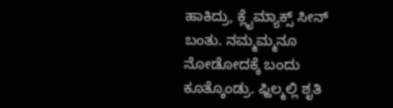ಹಾಕಿದ್ರು, ಕ್ಲೈಮ್ಯಾಕ್ಸ್ ಸೀನ್ ಬಂತು. ನಮ್ಮಮ್ಮನೂ ನೋಡೋದಕ್ಕೆ ಬಂದು ಕೂತ್ಕೊಂಡ್ರು. ಫ್ಹಿಲ್ಮಲ್ಲಿ ಶೃತಿ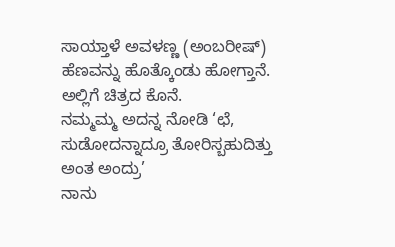ಸಾಯ್ತಾಳೆ ಅವಳಣ್ಣ (ಅಂಬರೀಷ್) ಹೆಣವನ್ನು ಹೊತ್ಕೊಂಡು ಹೋಗ್ತಾನೆ. ಅಲ್ಲಿಗೆ ಚಿತ್ರದ ಕೊನೆ.
ನಮ್ಮಮ್ಮ ಅದನ್ನ ನೋಡಿ ‘ಛೆ, ಸುಡೋದನ್ನಾದ್ರೂ ತೋರಿಸ್ಬಹುದಿತ್ತು ಅಂತ ಅಂದ್ರು’
ನಾನು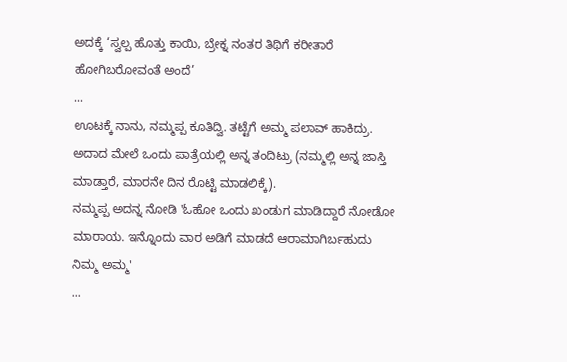ಅದಕ್ಕೆ ‘ಸ್ವಲ್ಪ ಹೊತ್ತು ಕಾಯಿ, ಬ್ರೇಕ್ನ ನಂತರ ತಿಥಿಗೆ ಕರೀತಾರೆ ಹೋಗಿಬರೋವಂತೆ ಅಂದೆ’
...
ಊಟಕ್ಕೆ ನಾನು, ನಮ್ಮಪ್ಪ ಕೂತಿದ್ವಿ. ತಟ್ಟೆಗೆ ಅಮ್ಮ ಪಲಾವ್ ಹಾಕಿದ್ರು. ಅದಾದ ಮೇಲೆ ಒಂದು ಪಾತ್ರೆಯಲ್ಲಿ ಅನ್ನ ತಂದಿಟ್ರು (ನಮ್ಮಲ್ಲಿ ಅನ್ನ ಜಾಸ್ತಿ ಮಾಡ್ತಾರೆ, ಮಾರನೇ ದಿನ ರೊಟ್ಟಿ ಮಾಡಲಿಕ್ಕೆ).
ನಮ್ಮಪ್ಪ ಅದನ್ನ ನೋಡಿ 'ಓಹೋ ಒಂದು ಖಂಡುಗ ಮಾಡಿದ್ದಾರೆ ನೋಡೋ ಮಾರಾಯ. ಇನ್ನೊಂದು ವಾರ ಅಡಿಗೆ ಮಾಡದೆ ಆರಾಮಾಗಿರ್ಬಹುದು ನಿಮ್ಮ ಅಮ್ಮ'
...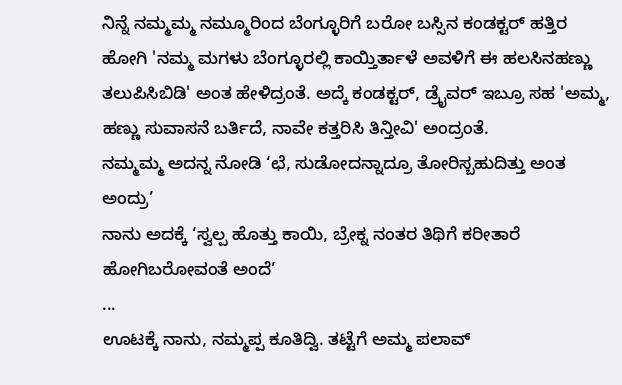ನಿನ್ನೆ ನಮ್ಮಮ್ಮ ನಮ್ಮೂರಿಂದ ಬೆಂಗ್ಳೂರಿಗೆ ಬರೋ ಬಸ್ಸಿನ ಕಂಡಕ್ಟರ್ ಹತ್ತಿರ ಹೋಗಿ 'ನಮ್ಮ ಮಗಳು ಬೆಂಗ್ಳೂರಲ್ಲಿ ಕಾಯ್ತಿರ್ತಾಳೆ ಅವಳಿಗೆ ಈ ಹಲಸಿನಹಣ್ಣು ತಲುಪಿಸಿಬಿಡಿ' ಅಂತ ಹೇಳಿದ್ರಂತೆ. ಅದ್ಕೆ ಕಂಡಕ್ಟರ್, ಡ್ರೈವರ್ ಇಬ್ರೂ ಸಹ 'ಅಮ್ಮ, ಹಣ್ಣು ಸುವಾಸನೆ ಬರ್ತಿದೆ, ನಾವೇ ಕತ್ತರಿಸಿ ತಿನ್ತೀವಿ' ಅಂದ್ರಂತೆ.
ನಮ್ಮಮ್ಮ ಅದನ್ನ ನೋಡಿ ‘ಛೆ, ಸುಡೋದನ್ನಾದ್ರೂ ತೋರಿಸ್ಬಹುದಿತ್ತು ಅಂತ ಅಂದ್ರು’
ನಾನು ಅದಕ್ಕೆ ‘ಸ್ವಲ್ಪ ಹೊತ್ತು ಕಾಯಿ, ಬ್ರೇಕ್ನ ನಂತರ ತಿಥಿಗೆ ಕರೀತಾರೆ ಹೋಗಿಬರೋವಂತೆ ಅಂದೆ’
...
ಊಟಕ್ಕೆ ನಾನು, ನಮ್ಮಪ್ಪ ಕೂತಿದ್ವಿ. ತಟ್ಟೆಗೆ ಅಮ್ಮ ಪಲಾವ್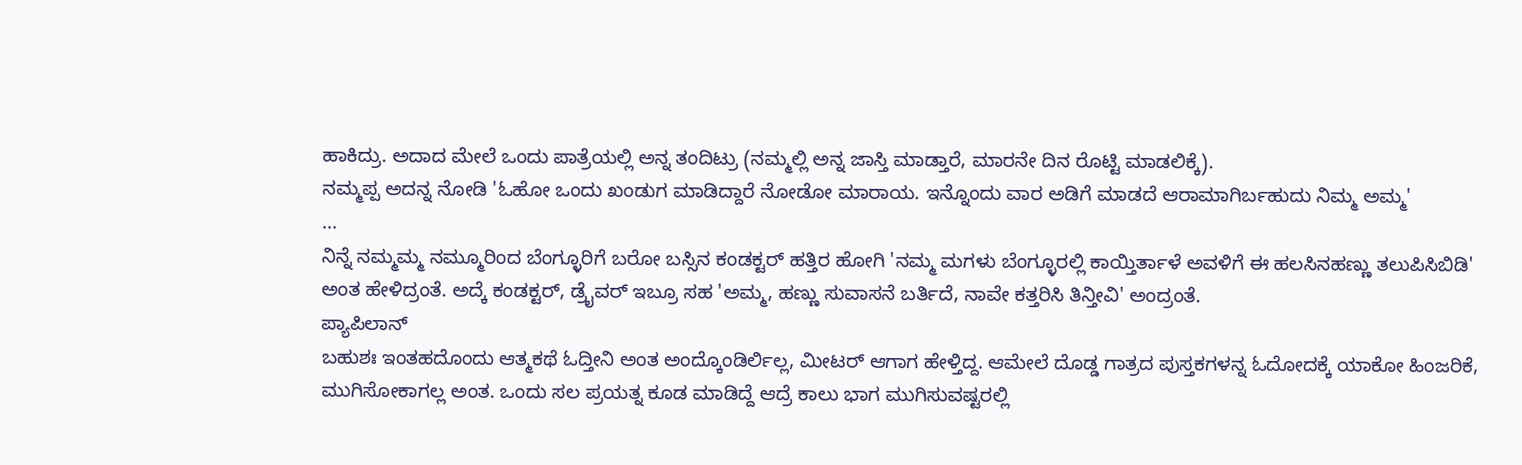ಹಾಕಿದ್ರು. ಅದಾದ ಮೇಲೆ ಒಂದು ಪಾತ್ರೆಯಲ್ಲಿ ಅನ್ನ ತಂದಿಟ್ರು (ನಮ್ಮಲ್ಲಿ ಅನ್ನ ಜಾಸ್ತಿ ಮಾಡ್ತಾರೆ, ಮಾರನೇ ದಿನ ರೊಟ್ಟಿ ಮಾಡಲಿಕ್ಕೆ).
ನಮ್ಮಪ್ಪ ಅದನ್ನ ನೋಡಿ 'ಓಹೋ ಒಂದು ಖಂಡುಗ ಮಾಡಿದ್ದಾರೆ ನೋಡೋ ಮಾರಾಯ. ಇನ್ನೊಂದು ವಾರ ಅಡಿಗೆ ಮಾಡದೆ ಆರಾಮಾಗಿರ್ಬಹುದು ನಿಮ್ಮ ಅಮ್ಮ'
...
ನಿನ್ನೆ ನಮ್ಮಮ್ಮ ನಮ್ಮೂರಿಂದ ಬೆಂಗ್ಳೂರಿಗೆ ಬರೋ ಬಸ್ಸಿನ ಕಂಡಕ್ಟರ್ ಹತ್ತಿರ ಹೋಗಿ 'ನಮ್ಮ ಮಗಳು ಬೆಂಗ್ಳೂರಲ್ಲಿ ಕಾಯ್ತಿರ್ತಾಳೆ ಅವಳಿಗೆ ಈ ಹಲಸಿನಹಣ್ಣು ತಲುಪಿಸಿಬಿಡಿ' ಅಂತ ಹೇಳಿದ್ರಂತೆ. ಅದ್ಕೆ ಕಂಡಕ್ಟರ್, ಡ್ರೈವರ್ ಇಬ್ರೂ ಸಹ 'ಅಮ್ಮ, ಹಣ್ಣು ಸುವಾಸನೆ ಬರ್ತಿದೆ, ನಾವೇ ಕತ್ತರಿಸಿ ತಿನ್ತೀವಿ' ಅಂದ್ರಂತೆ.
ಪ್ಯಾಪಿಲಾನ್
ಬಹುಶಃ ಇಂತಹದೊಂದು ಆತ್ಮಕಥೆ ಓದ್ತೀನಿ ಅಂತ ಅಂದ್ಕೊಂಡಿರ್ಲಿಲ್ಲ, ಮೀಟರ್ ಆಗಾಗ ಹೇಳ್ತಿದ್ದ. ಆಮೇಲೆ ದೊಡ್ಡ ಗಾತ್ರದ ಪುಸ್ತಕಗಳನ್ನ ಓದೋದಕ್ಕೆ ಯಾಕೋ ಹಿಂಜರಿಕೆ, ಮುಗಿಸೋಕಾಗಲ್ಲ ಅಂತ. ಒಂದು ಸಲ ಪ್ರಯತ್ನ ಕೂಡ ಮಾಡಿದ್ದೆ ಆದ್ರೆ ಕಾಲು ಭಾಗ ಮುಗಿಸುವಷ್ಟರಲ್ಲಿ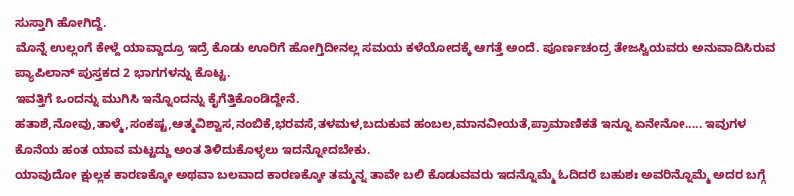ಸುಸ್ತಾಗಿ ಹೋಗಿದ್ದೆ.
ಮೊನ್ನೆ ಉಲ್ಲಂಗೆ ಕೇಳ್ದೆ ಯಾವ್ದಾದ್ರೂ ಇದ್ರೆ ಕೊಡು ಊರಿಗೆ ಹೋಗ್ತಿದೀನಲ್ಲ ಸಮಯ ಕಳೆಯೋದಕ್ಕೆ ಆಗತ್ತೆ ಅಂದೆ. ಪೂರ್ಣಚಂದ್ರ ತೇಜಸ್ವಿಯವರು ಅನುವಾದಿಸಿರುವ ಪ್ಯಾಪಿಲಾನ್ ಪುಸ್ತಕದ 2 ಭಾಗಗಳನ್ನು ಕೊಟ್ಟ.
ಇವತ್ತಿಗೆ ಒಂದನ್ನು ಮುಗಿಸಿ ಇನ್ನೊಂದನ್ನು ಕೈಗೆತ್ತಿಕೊಂಡಿದ್ದೇನೆ.
ಹತಾಶೆ,ನೋವು,ತಾಳ್ಮೆ,ಸಂಕಷ್ಟ,ಆತ್ಮವಿಶ್ವಾಸ,ನಂಬಿಕೆ,ಭರವಸೆ,ತಳಮಳ,ಬದುಕುವ ಹಂಬಲ,ಮಾನವೀಯತೆ,ಪ್ರಾಮಾಣಿಕತೆ ಇನ್ನೂ ಏನೇನೋ..... ಇವುಗಳ ಕೊನೆಯ ಹಂತ ಯಾವ ಮಟ್ಟದ್ದು ಅಂತ ತಿಳಿದುಕೊಳ್ಳಲು ಇದನ್ನೋದಬೇಕು.
ಯಾವುದೋ ಕ್ಷುಲ್ಲಕ ಕಾರಣಕ್ಕೋ ಅಥವಾ ಬಲವಾದ ಕಾರಣಕ್ಕೋ ತಮ್ಮನ್ನ ತಾವೇ ಬಲಿ ಕೊಡುವವರು ಇದನ್ನೊಮ್ಮೆ ಓದಿದರೆ ಬಹುಶಃ ಅವರಿನ್ನೊಮ್ಮೆ ಅದರ ಬಗ್ಗೆ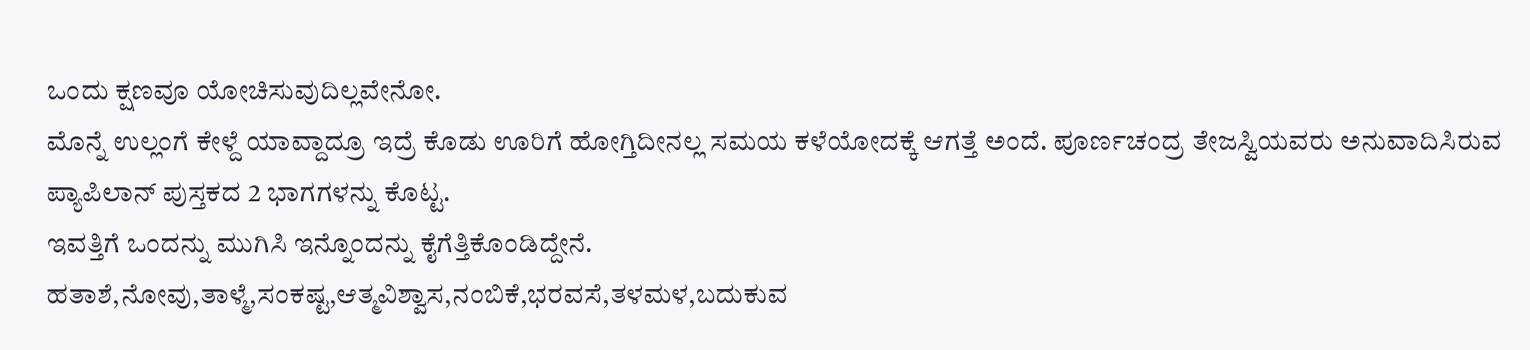ಒಂದು ಕ್ಷಣವೂ ಯೋಚಿಸುವುದಿಲ್ಲವೇನೋ.
ಮೊನ್ನೆ ಉಲ್ಲಂಗೆ ಕೇಳ್ದೆ ಯಾವ್ದಾದ್ರೂ ಇದ್ರೆ ಕೊಡು ಊರಿಗೆ ಹೋಗ್ತಿದೀನಲ್ಲ ಸಮಯ ಕಳೆಯೋದಕ್ಕೆ ಆಗತ್ತೆ ಅಂದೆ. ಪೂರ್ಣಚಂದ್ರ ತೇಜಸ್ವಿಯವರು ಅನುವಾದಿಸಿರುವ ಪ್ಯಾಪಿಲಾನ್ ಪುಸ್ತಕದ 2 ಭಾಗಗಳನ್ನು ಕೊಟ್ಟ.
ಇವತ್ತಿಗೆ ಒಂದನ್ನು ಮುಗಿಸಿ ಇನ್ನೊಂದನ್ನು ಕೈಗೆತ್ತಿಕೊಂಡಿದ್ದೇನೆ.
ಹತಾಶೆ,ನೋವು,ತಾಳ್ಮೆ,ಸಂಕಷ್ಟ,ಆತ್ಮವಿಶ್ವಾಸ,ನಂಬಿಕೆ,ಭರವಸೆ,ತಳಮಳ,ಬದುಕುವ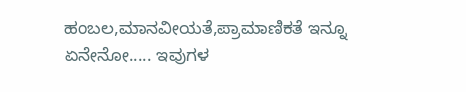ಹಂಬಲ,ಮಾನವೀಯತೆ,ಪ್ರಾಮಾಣಿಕತೆ ಇನ್ನೂ ಏನೇನೋ..... ಇವುಗಳ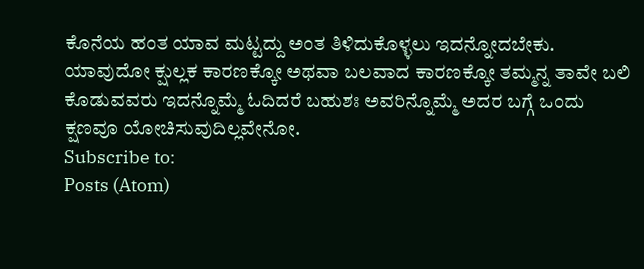ಕೊನೆಯ ಹಂತ ಯಾವ ಮಟ್ಟದ್ದು ಅಂತ ತಿಳಿದುಕೊಳ್ಳಲು ಇದನ್ನೋದಬೇಕು.
ಯಾವುದೋ ಕ್ಷುಲ್ಲಕ ಕಾರಣಕ್ಕೋ ಅಥವಾ ಬಲವಾದ ಕಾರಣಕ್ಕೋ ತಮ್ಮನ್ನ ತಾವೇ ಬಲಿ ಕೊಡುವವರು ಇದನ್ನೊಮ್ಮೆ ಓದಿದರೆ ಬಹುಶಃ ಅವರಿನ್ನೊಮ್ಮೆ ಅದರ ಬಗ್ಗೆ ಒಂದು ಕ್ಷಣವೂ ಯೋಚಿಸುವುದಿಲ್ಲವೇನೋ.
Subscribe to:
Posts (Atom)